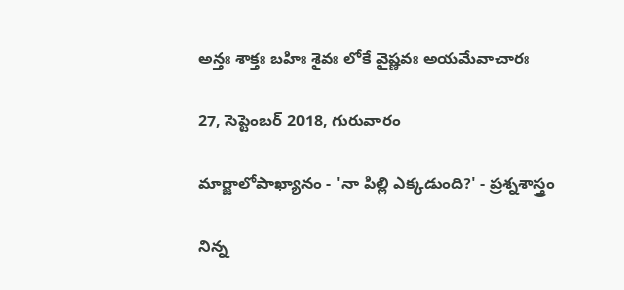అన్తః శాక్తః బహిః శైవః లోకే వైష్ణవః అయమేవాచారః

27, సెప్టెంబర్ 2018, గురువారం

మార్జాలోపాఖ్యానం - 'నా పిల్లి ఎక్కడుంది?' - ప్రశ్నశాస్త్రం

నిన్న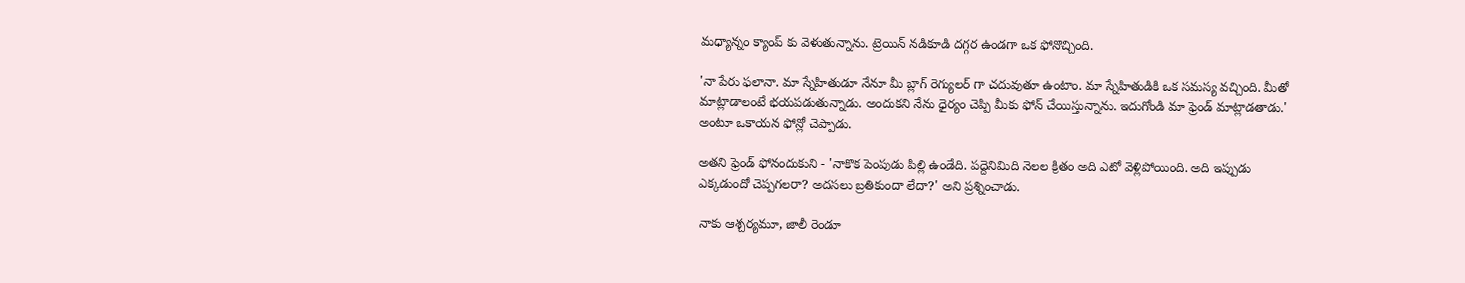మధ్యాన్నం క్యాంప్ కు వెళుతున్నాను. ట్రెయిన్ నడికూడి దగ్గర ఉండగా ఒక ఫోనొచ్చింది.

'నా పేరు ఫలానా. మా స్నేహితుడూ నేనూ మీ బ్లాగ్ రెగ్యులర్ గా చదువుతూ ఉంటాం. మా స్నేహితుడికి ఒక సమస్య వచ్చింది. మీతో మాట్లాడాలంటే భయపడుతున్నాడు. అందుకని నేను ధైర్యం చెప్పి మీకు ఫోన్ చేయిస్తున్నాను. ఇదుగోండి మా ఫ్రెండ్ మాట్లాడతాడు.' అంటూ ఒకాయన ఫోన్లో చెప్పాడు.

అతని ఫ్రెండ్ ఫోనందుకుని - 'నాకొక పెంపుడు పిల్లి ఉండేది. పద్దెనిమిది నెలల క్రితం అది ఎటో వెళ్లిపోయింది. అది ఇప్పుడు ఎక్కడుందో చెప్పగలరా? అదసలు బ్రతికుందా లేదా?' అని ప్రశ్నించాడు.

నాకు ఆశ్చర్యమూ, జాలీ రెండూ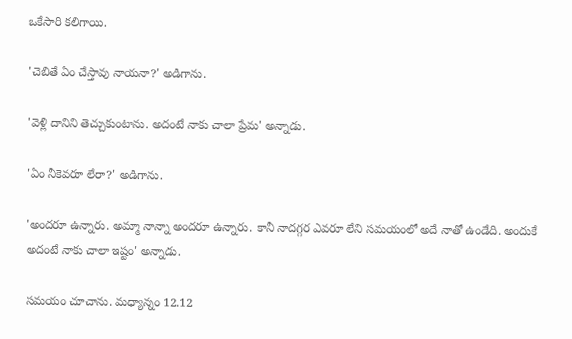ఒకేసారి కలిగాయి.

'చెబితే ఏం చేస్తావు నాయనా?' అడిగాను.

'వెళ్లి దానిని తెచ్చుకుంటాను. అదంటే నాకు చాలా ప్రేమ' అన్నాడు.

'ఏం నీకెవరూ లేరా?' అడిగాను.

'అందరూ ఉన్నారు. అమ్మా నాన్నా అందరూ ఉన్నారు. కానీ నాదగ్గర ఎవరూ లేని సమయంలో అదే నాతో ఉండేది. అందుకే అదంటే నాకు చాలా ఇష్టం' అన్నాడు.

సమయం చూచాను. మధ్యాన్నం 12.12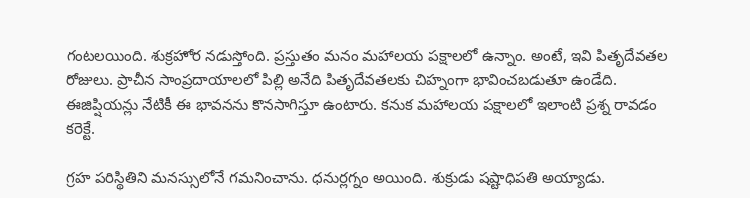గంటలయింది. శుక్రహోర నడుస్తోంది. ప్రస్తుతం మనం మహాలయ పక్షాలలో ఉన్నాం. అంటే, ఇవి పితృదేవతల రోజులు. ప్రాచీన సాంప్రదాయాలలో పిల్లి అనేది పితృదేవతలకు చిహ్నంగా భావించబడుతూ ఉండేది. ఈజిప్షియన్లు నేటికీ ఈ భావనను కొనసాగిస్తూ ఉంటారు. కనుక మహాలయ పక్షాలలో ఇలాంటి ప్రశ్న రావడం కరెక్టే.

గ్రహ పరిస్థితిని మనస్సులోనే గమనించాను. ధనుర్లగ్నం అయింది. శుక్రుడు షష్టాధిపతి అయ్యాడు.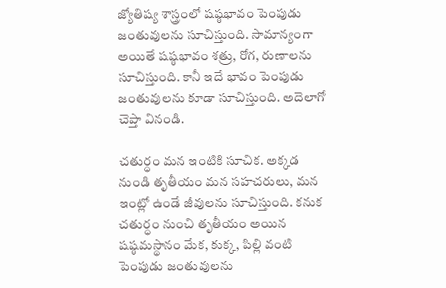జ్యోతిష్య శాస్త్రంలో షష్ఠభావం పెంపుడు జంతువులను సూచిస్తుంది. సామాన్యంగా అయితే షష్ఠభావం శత్రు, రోగ, రుణాలను సూచిస్తుంది. కానీ ఇదే భావం పెంపుడు జంతువులను కూడా సూచిస్తుంది. అదెలాగో చెప్తా వినండి.

చతుర్ధం మన ఇంటికి సూచిక. అక్కడ నుండి తృతీయం మన సహచరులు, మన ఇంట్లో ఉండే జీవులను సూచిస్తుంది. కనుక చతుర్ధం నుంచి తృతీయం అయిన షష్ఠమస్థానం మేక, కుక్క, పిల్లి వంటి పెంపుడు జంతువులను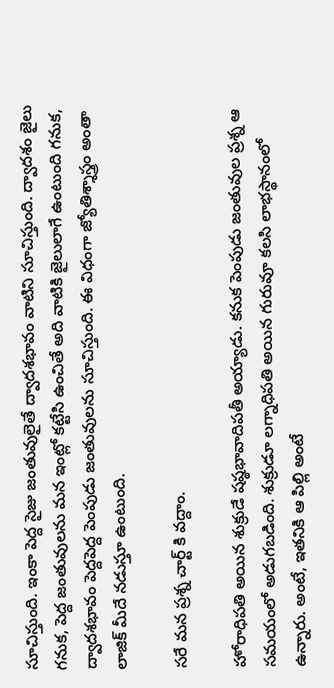సూచిస్తుంది. ఇంకా పెద్ద సైజు జంతువులైతే ద్వాదశభావం వాటిని సూచిస్తుంది. ద్వాదశం జైలు గనుక, పెద్ద జంతువులను మన ఇంట్లో కట్టేసి ఉంచితే అది వాటికి జైలులాగే ఉంటుంది గనుక, ద్వాదశభావం పెద్దపెద్ద పెంపుడు జంతువులను సూచిస్తుంది. ఈ విధంగా జ్యోతిశ్శాస్త్రం అంతా లాజిక్ మీదే నడుస్తూ ఉంటుంది.

సరే మన ప్రశ్న చార్ట్ కి వద్దాం.

హోరాధిపతి అయిన శుక్రుడే షష్ఠభావాదిపతీ అయ్యాడు. కనుక పెంపుడు జంతువుల ప్రశ్న ఆ సమయంలో అడుగబడింది. శుక్రుడూ లగ్నాధిపతి అయిన గురువూ కలసి లాభస్థానంలో ఉన్నారు. అంటే, ఇతనికి ఆ పిల్లి అంటే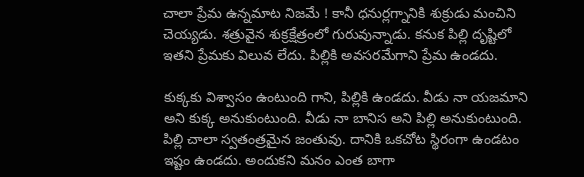చాలా ప్రేమ ఉన్నమాట నిజమే ! కానీ ధనుర్లగ్నానికి శుక్రుడు మంచిని చెయ్యడు. శత్రువైన శుక్రక్షేత్రంలో గురువున్నాడు. కనుక పిల్లి దృష్టిలో ఇతని ప్రేమకు విలువ లేదు. పిల్లికి అవసరమేగాని ప్రేమ ఉండదు.

కుక్కకు విశ్వాసం ఉంటుంది గాని, పిల్లికి ఉండదు. వీడు నా యజమాని అని కుక్క అనుకుంటుంది. వీడు నా బానిస అని పిల్లి అనుకుంటుంది. పిల్లి చాలా స్వతంత్రమైన జంతువు. దానికి ఒకచోట స్థిరంగా ఉండటం ఇష్టం ఉండదు. అందుకని మనం ఎంత బాగా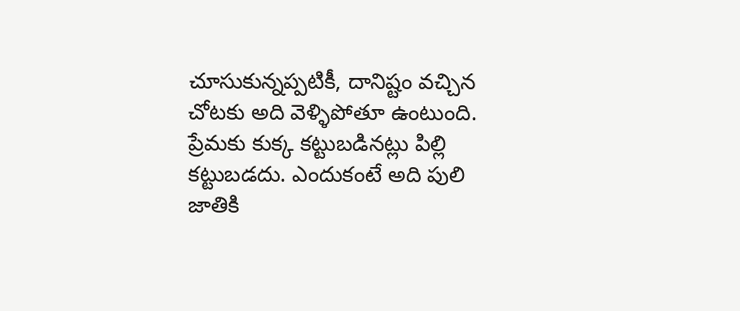చూసుకున్నప్పటికీ, దానిష్టం వచ్చిన చోటకు అది వెళ్ళిపోతూ ఉంటుంది. ప్రేమకు కుక్క కట్టుబడినట్లు పిల్లి కట్టుబడదు. ఎందుకంటే అది పులి జాతికి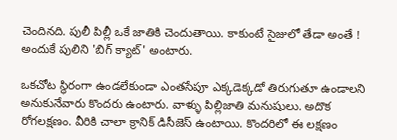చెందినది. పులీ పిల్లీ ఒకే జాతికి చెందుతాయి. కాకుంటే సైజులో తేడా అంతే ! అందుకే పులిని 'బిగ్ క్యాట్' అంటారు.

ఒకచోట స్థిరంగా ఉండలేకుండా ఎంతసేపూ ఎక్కడెక్కడో తిరుగుతూ ఉండాలని అనుకునేవారు కొందరు ఉంటారు. వాళ్ళు పిల్లిజాతి మనుషులు. అదొక రోగలక్షణం. వీరికి చాలా క్రానిక్ డిసీజెస్ ఉంటాయి. కొందరిలో ఈ లక్షణం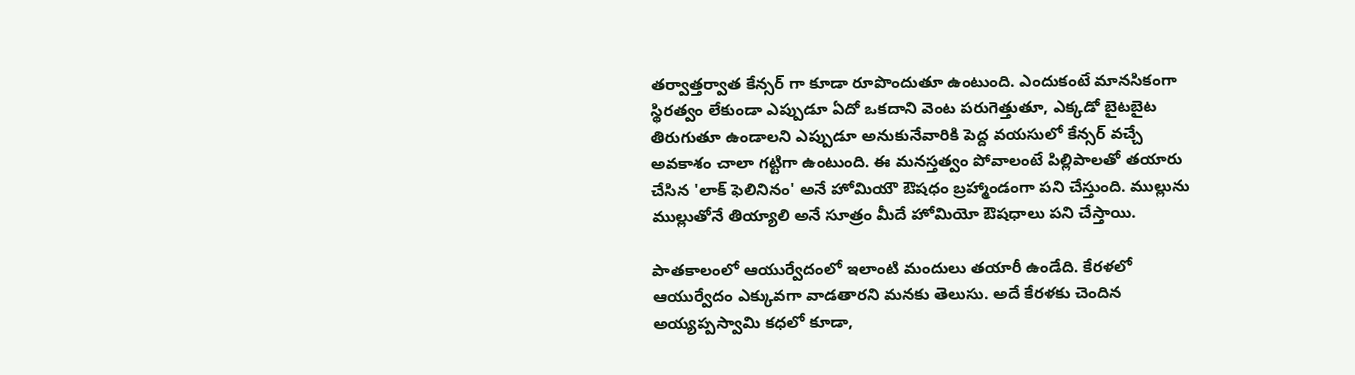తర్వాత్తర్వాత కేన్సర్ గా కూడా రూపొందుతూ ఉంటుంది. ఎందుకంటే మానసికంగా స్థిరత్వం లేకుండా ఎప్పుడూ ఏదో ఒకదాని వెంట పరుగెత్తుతూ, ఎక్కడో బైటబైట తిరుగుతూ ఉండాలని ఎప్పుడూ అనుకునేవారికి పెద్ద వయసులో కేన్సర్ వచ్చే అవకాశం చాలా గట్టిగా ఉంటుంది. ఈ మనస్తత్వం పోవాలంటే పిల్లిపాలతో తయారు చేసిన 'లాక్ ఫెలినినం' అనే హోమియౌ ఔషధం బ్రహ్మాండంగా పని చేస్తుంది. ముల్లును ముల్లుతోనే తియ్యాలి అనే సూత్రం మీదే హోమియో ఔషధాలు పని చేస్తాయి.

పాతకాలంలో ఆయుర్వేదంలో ఇలాంటి మందులు తయారీ ఉండేది. కేరళలో ఆయుర్వేదం ఎక్కువగా వాడతారని మనకు తెలుసు. అదే కేరళకు చెందిన అయ్యప్పస్వామి కధలో కూడా,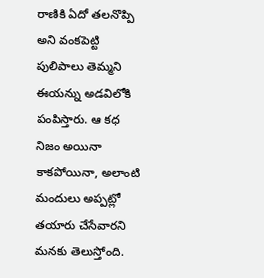రాణికి ఏదో తలనొప్పి అని వంకపెట్టి పులిపాలు తెమ్మని ఈయన్ను అడవిలోకి పంపిస్తారు. ఆ కధ నిజం అయినా కాకపోయినా, అలాంటి మందులు అప్పట్లో తయారు చేసేవారని మనకు తెలుస్తోంది.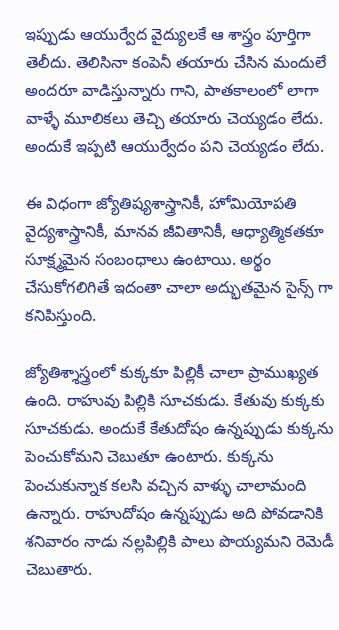ఇప్పుడు ఆయుర్వేద వైద్యులకే ఆ శాస్త్రం పూర్తిగా తెలీదు. తెలిసినా కంపెనీ తయారు చేసిన మందులే అందరూ వాడిస్తున్నారు గాని, పాతకాలంలో లాగా వాళ్ళే మూలికలు తెచ్చి తయారు చెయ్యడం లేదు. అందుకే ఇప్పటి ఆయుర్వేదం పని చెయ్యడం లేదు.

ఈ విధంగా జ్యోతిష్యశాస్త్రానికీ, హోమియోపతి వైద్యశాస్త్రానికీ, మానవ జీవితానికీ, ఆధ్యాత్మికతకూ సూక్ష్మమైన సంబంధాలు ఉంటాయి. అర్థం చేసుకోగలిగితే ఇదంతా చాలా అద్భుతమైన సైన్స్ గా కనిపిస్తుంది.

జ్యోతిశ్శాస్త్రంలో కుక్కకూ పిల్లికీ చాలా ప్రాముఖ్యత ఉంది. రాహువు పిల్లికి సూచకుడు. కేతువు కుక్కకు సూచకుడు. అందుకే కేతుదోషం ఉన్నప్పుడు కుక్కను పెంచుకోమని చెబుతూ ఉంటారు. కుక్కను పెంచుకున్నాక కలసి వచ్చిన వాళ్ళు చాలామంది ఉన్నారు. రాహుదోషం ఉన్నప్పుడు అది పోవడానికి శనివారం నాడు నల్లపిల్లికి పాలు పొయ్యమని రెమెడీ చెబుతారు.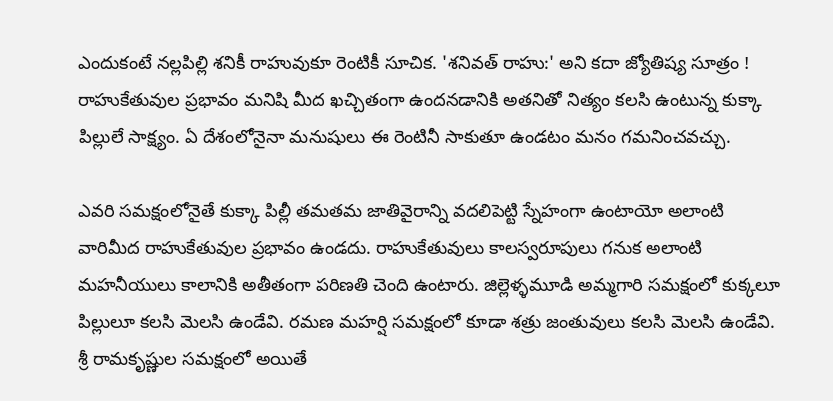ఎందుకంటే నల్లపిల్లి శనికీ రాహువుకూ రెంటికీ సూచిక. 'శనివత్ రాహు:' అని కదా జ్యోతిష్య సూత్రం ! రాహుకేతువుల ప్రభావం మనిషి మీద ఖచ్చితంగా ఉందనడానికి అతనితో నిత్యం కలసి ఉంటున్న కుక్కా పిల్లులే సాక్ష్యం. ఏ దేశంలోనైనా మనుషులు ఈ రెంటినీ సాకుతూ ఉండటం మనం గమనించవచ్చు.

ఎవరి సమక్షంలోనైతే కుక్కా పిల్లీ తమతమ జాతివైరాన్ని వదలిపెట్టి స్నేహంగా ఉంటాయో అలాంటి వారిమీద రాహుకేతువుల ప్రభావం ఉండదు. రాహుకేతువులు కాలస్వరూపులు గనుక అలాంటి మహనీయులు కాలానికి అతీతంగా పరిణతి చెంది ఉంటారు. జిల్లెళ్ళమూడి అమ్మగారి సమక్షంలో కుక్కలూ పిల్లులూ కలసి మెలసి ఉండేవి. రమణ మహర్షి సమక్షంలో కూడా శత్రు జంతువులు కలసి మెలసి ఉండేవి. శ్రీ రామకృష్ణుల సమక్షంలో అయితే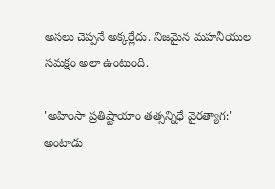అసలు చెప్పనే అక్కర్లేదు. నిజమైన మహనీయుల సమక్షం అలా ఉంటుంది.

'అహింసా ప్రతిష్టాయాం తత్సన్నిధే వైరత్యాగ:' అంటాడు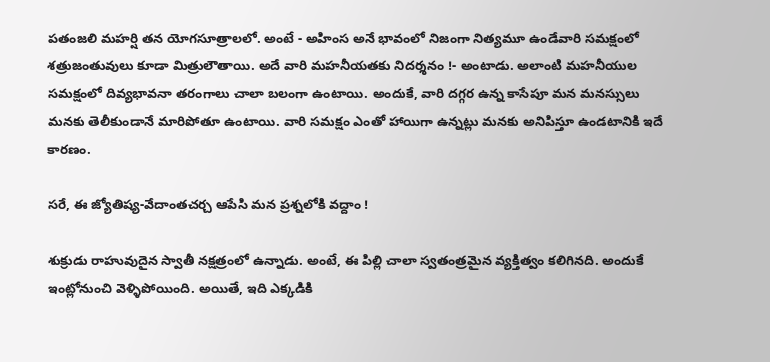పతంజలి మహర్షి తన యోగసూత్రాలలో. అంటే - అహింస అనే భావంలో నిజంగా నిత్యమూ ఉండేవారి సమక్షంలో శత్రుజంతువులు కూడా మిత్రులౌతాయి. అదే వారి మహనీయతకు నిదర్శనం !- అంటాడు. అలాంటి మహనీయుల సమక్షంలో దివ్యభావనా తరంగాలు చాలా బలంగా ఉంటాయి. అందుకే, వారి దగ్గర ఉన్న కాసేపూ మన మనస్సులు మనకు తెలీకుండానే మారిపోతూ ఉంటాయి. వారి సమక్షం ఎంతో హాయిగా ఉన్నట్లు మనకు అనిపిస్తూ ఉండటానికి ఇదే కారణం.

సరే, ఈ జ్యోతిష్య-వేదాంతచర్చ ఆపేసి మన ప్రశ్నలోకి వద్దాం !

శుక్రుడు రాహువుదైన స్వాతీ నక్షత్రంలో ఉన్నాడు. అంటే, ఈ పిల్లి చాలా స్వతంత్రమైన వ్యక్తిత్వం కలిగినది. అందుకే ఇంట్లోనుంచి వెళ్ళిపోయింది. అయితే, ఇది ఎక్కడికి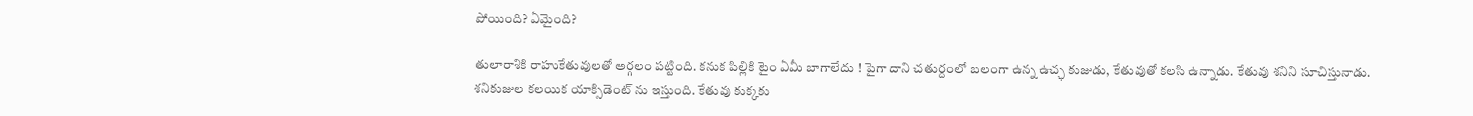పోయింది? ఏమైంది?

తులారాశికి రాహుకేతువులతో అర్గలం పట్టింది. కనుక పిల్లికి టైం ఏమీ బాగాలేదు ! పైగా దాని చతుర్దంలో బలంగా ఉన్న ఉచ్ఛ కుజుడు, కేతువుతో కలసి ఉన్నాడు. కేతువు శనిని సూచిస్తునాడు. శనికుజుల కలయిక యాక్సిడెంట్ ను ఇస్తుంది. కేతువు కుక్కకు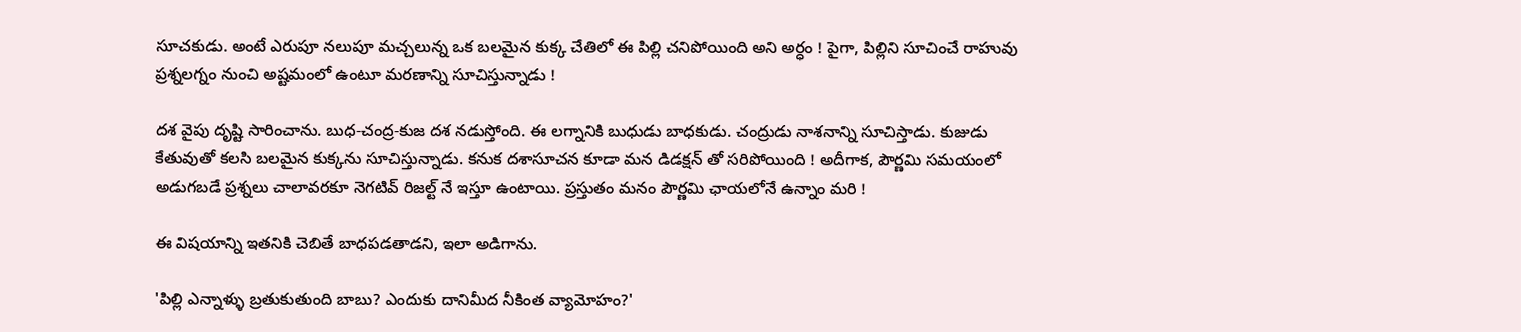సూచకుడు. అంటే ఎరుపూ నలుపూ మచ్చలున్న ఒక బలమైన కుక్క చేతిలో ఈ పిల్లి చనిపోయింది అని అర్ధం ! పైగా, పిల్లిని సూచించే రాహువు ప్రశ్నలగ్నం నుంచి అష్టమంలో ఉంటూ మరణాన్ని సూచిస్తున్నాడు !

దశ వైపు దృష్టి సారించాను. బుధ-చంద్ర-కుజ దశ నడుస్తోంది. ఈ లగ్నానికి బుధుడు బాధకుడు. చంద్రుడు నాశనాన్ని సూచిస్తాడు. కుజుడు కేతువుతో కలసి బలమైన కుక్కను సూచిస్తున్నాడు. కనుక దశాసూచన కూడా మన డిడక్షన్ తో సరిపోయింది ! అదీగాక, పౌర్ణమి సమయంలో అడుగబడే ప్రశ్నలు చాలావరకూ నెగటివ్ రిజల్ట్ నే ఇస్తూ ఉంటాయి. ప్రస్తుతం మనం పౌర్ణమి ఛాయలోనే ఉన్నాం మరి !

ఈ విషయాన్ని ఇతనికి చెబితే బాధపడతాడని, ఇలా అడిగాను.

'పిల్లి ఎన్నాళ్ళు బ్రతుకుతుంది బాబు? ఎందుకు దానిమీద నీకింత వ్యామోహం?'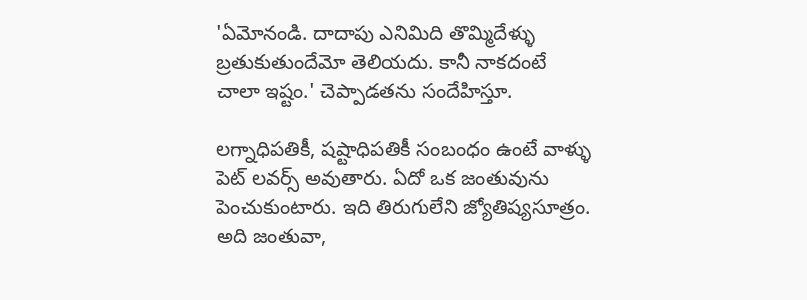'ఏమోనండి. దాదాపు ఎనిమిది తొమ్మిదేళ్ళు బ్రతుకుతుందేమో తెలియదు. కానీ నాకదంటే చాలా ఇష్టం.' చెప్పాడతను సందేహిస్తూ.

లగ్నాధిపతికీ, షష్టాధిపతికీ సంబంధం ఉంటే వాళ్ళు పెట్ లవర్స్ అవుతారు. ఏదో ఒక జంతువును పెంచుకుంటారు. ఇది తిరుగులేని జ్యోతిష్యసూత్రం. అది జంతువా,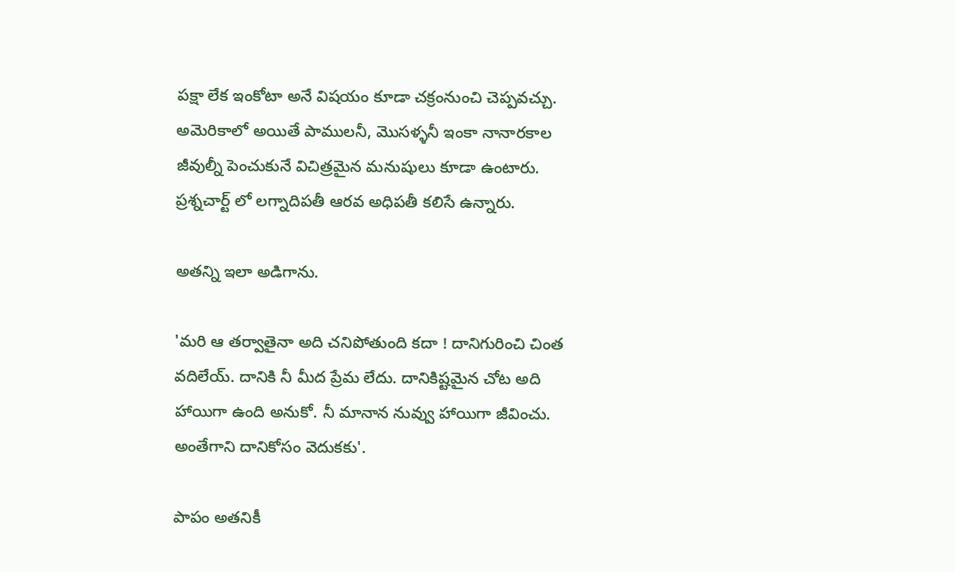పక్షా లేక ఇంకోటా అనే విషయం కూడా చక్రంనుంచి చెప్పవచ్చు. అమెరికాలో అయితే పాములనీ, మొసళ్ళనీ ఇంకా నానారకాల జీవుల్నీ పెంచుకునే విచిత్రమైన మనుషులు కూడా ఉంటారు. ప్రశ్నచార్ట్ లో లగ్నాదిపతీ ఆరవ అధిపతీ కలిసే ఉన్నారు.

అతన్ని ఇలా అడిగాను.

'మరి ఆ తర్వాతైనా అది చనిపోతుంది కదా ! దానిగురించి చింత వదిలేయ్. దానికి నీ మీద ప్రేమ లేదు. దానికిష్టమైన చోట అది హాయిగా ఉంది అనుకో. నీ మానాన నువ్వు హాయిగా జీవించు. అంతేగాని దానికోసం వెదుకకు'.

పాపం అతనికీ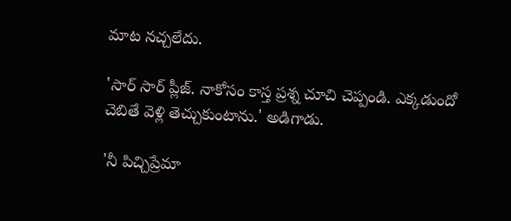మాట నచ్చలేదు.

'సార్ సార్ ప్లీజ్. నాకోసం కాస్త ప్రశ్న చూచి చెప్పండి. ఎక్కడుందో చెబితే వెళ్లి తెచ్చుకుంటాను.' అడిగాడు.

'నీ పిచ్చిప్రేమా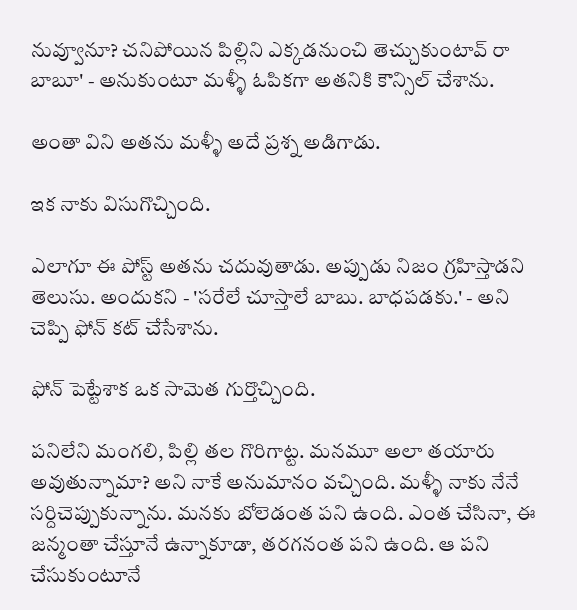నువ్వూనూ? చనిపోయిన పిల్లిని ఎక్కడనుంచి తెచ్చుకుంటావ్ రా బాబూ' - అనుకుంటూ మళ్ళీ ఓపికగా అతనికి కౌన్సిల్ చేశాను.

అంతా విని అతను మళ్ళీ అదే ప్రశ్న అడిగాడు.

ఇక నాకు విసుగొచ్చింది.

ఎలాగూ ఈ పోస్ట్ అతను చదువుతాడు. అప్పుడు నిజం గ్రహిస్తాడని తెలుసు. అందుకని - 'సరేలే చూస్తాలే బాబు. బాధపడకు.' - అని చెప్పి ఫోన్ కట్ చేసేశాను.

ఫోన్ పెట్టేశాక ఒక సామెత గుర్తొచ్చింది.

పనిలేని మంగలి, పిల్లి తల గొరిగాట్ట. మనమూ అలా తయారు అవుతున్నామా? అని నాకే అనుమానం వచ్చింది. మళ్ళీ నాకు నేనే సర్దిచెప్పుకున్నాను. మనకు బోలెడంత పని ఉంది. ఎంత చేసినా, ఈ జన్మంతా చేస్తూనే ఉన్నాకూడా, తరగనంత పని ఉంది. ఆ పని చేసుకుంటూనే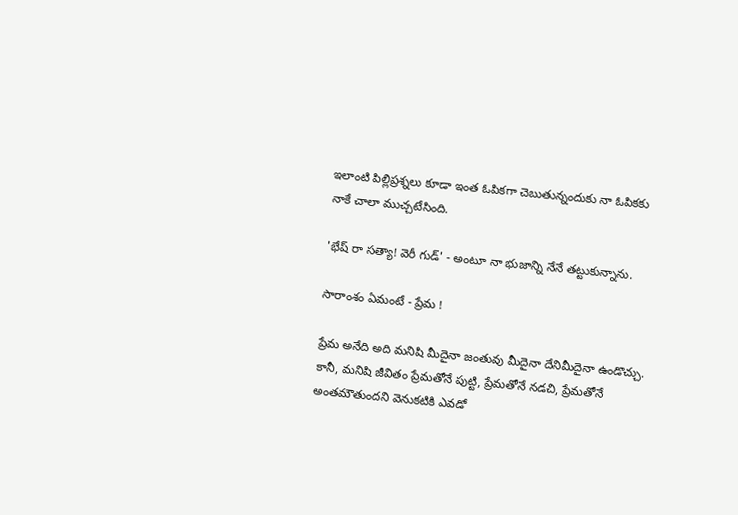ఇలాంటి పిల్లిప్రశ్నలు కూడా ఇంత ఓపికగా చెబుతున్నందుకు నా ఓపికకు నాకే చాలా ముచ్చటేసింది.

'భేష్ రా సత్యా! వెరీ గుడ్' - అంటూ నా భుజాన్ని నేనే తట్టుకున్నాను.

సారాంశం ఏమంటే - ప్రేమ !

ప్రేమ అనేది అది మనిషి మీదైనా జంతువు మీదైనా దేనిమీదైనా ఉండొచ్చు. కానీ, మనిషి జీవితం ప్రేమతోనే పుట్టి, ప్రేమతోనే నడచి, ప్రేమతోనే అంతమౌతుందని వెనుకటికి ఎవడో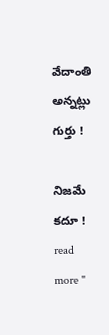వేదాంతి అన్నట్లు గుర్తు !

నిజమే కదూ !
read more "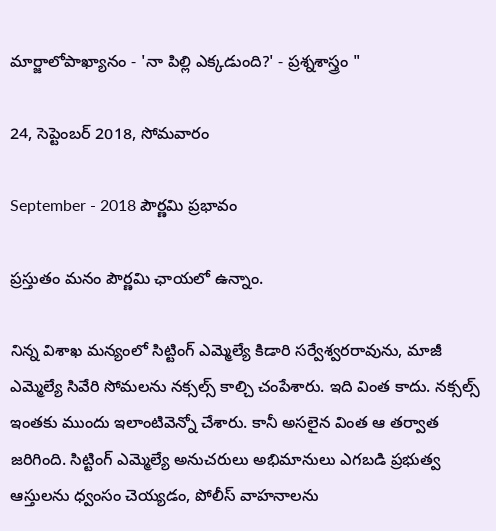మార్జాలోపాఖ్యానం - 'నా పిల్లి ఎక్కడుంది?' - ప్రశ్నశాస్త్రం "

24, సెప్టెంబర్ 2018, సోమవారం

September - 2018 పౌర్ణమి ప్రభావం

ప్రస్తుతం మనం పౌర్ణమి ఛాయలో ఉన్నాం.

నిన్న విశాఖ మన్యంలో సిట్టింగ్ ఎమ్మెల్యే కిడారి సర్వేశ్వరరావును, మాజీ ఎమ్మెల్యే సివేరి సోమలను నక్సల్స్ కాల్చి చంపేశారు. ఇది వింత కాదు. నక్సల్స్ ఇంతకు ముందు ఇలాంటివెన్నో చేశారు. కానీ అసలైన వింత ఆ తర్వాత జరిగింది. సిట్టింగ్ ఎమ్మెల్యే అనుచరులు అభిమానులు ఎగబడి ప్రభుత్వ ఆస్తులను ధ్వంసం చెయ్యడం, పోలీస్ వాహనాలను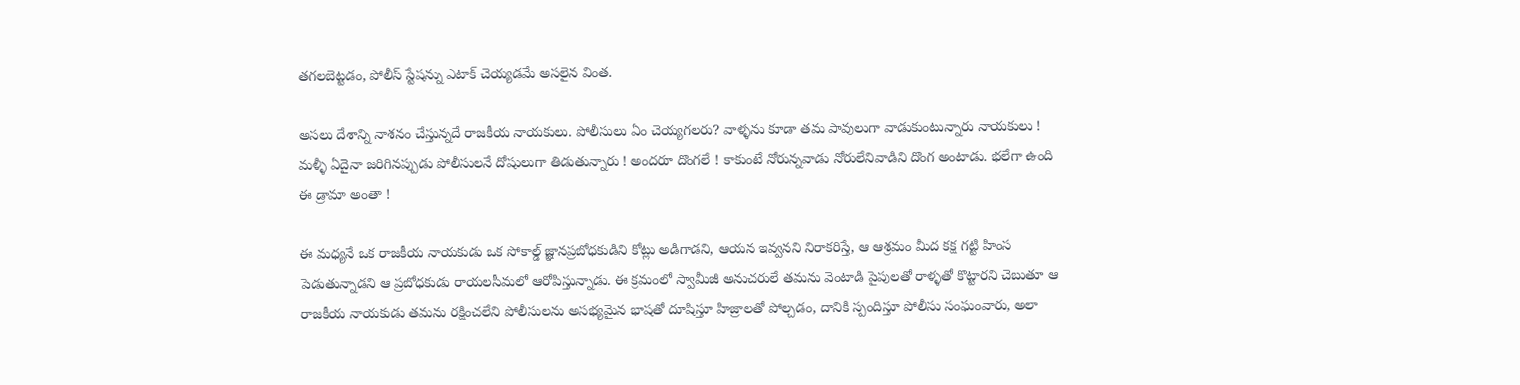తగలబెట్టడం, పోలీస్ స్టేషన్ను ఎటాక్ చెయ్యడమే అసలైన వింత.

అసలు దేశాన్ని నాశనం చేస్తున్నదే రాజకీయ నాయకులు. పోలీసులు ఏం చెయ్యగలరు? వాళ్ళను కూడా తమ పావులుగా వాడుకుంటున్నారు నాయకులు ! మళ్ళీ ఏదైనా జరిగినప్పుడు పోలీసులనే దోషులుగా తిడుతున్నారు ! అందరూ దొంగలే ! కాకుంటే నోరున్నవాడు నోరులేనివాడిని దొంగ అంటాడు. భలేగా ఉంది ఈ డ్రామా అంతా !

ఈ మధ్యనే ఒక రాజకీయ నాయకుడు ఒక సోకాల్డ్ జ్ఞానప్రబోధకుడిని కోట్లు అడిగాడని, ఆయన ఇవ్వనని నిరాకరిస్తే, ఆ ఆశ్రమం మీద కక్ష గట్టి హింస పెడుతున్నాడని ఆ ప్రబోధకుడు రాయలసీమలో ఆరోపిస్తున్నాడు. ఈ క్రమంలో స్వామీజీ అనుచరులే తమను వెంటాడి పైపులతో రాళ్ళతో కొట్టారని చెబుతూ ఆ రాజకీయ నాయకుడు తమను రక్షించలేని పోలీసులను అసభ్యమైన భాషతో దూషిస్తూ హిజ్రాలతో పోల్చడం, దానికి స్పందిస్తూ పోలీసు సంఘంవారు, అలా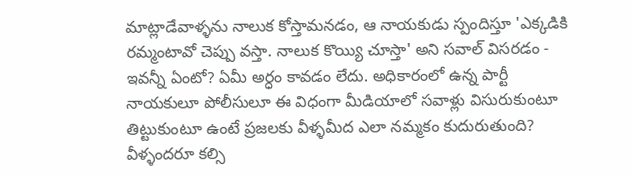మాట్లాడేవాళ్ళను నాలుక కోస్తామనడం, ఆ నాయకుడు స్పందిస్తూ 'ఎక్కడికి రమ్మంటావో చెప్పు వస్తా. నాలుక కొయ్యి చూస్తా' అని సవాల్ విసరడం - ఇవన్నీ ఏంటో? ఏమీ అర్ధం కావడం లేదు. అధికారంలో ఉన్న పార్టీ నాయకులూ పోలీసులూ ఈ విధంగా మీడియాలో సవాళ్లు విసురుకుంటూ తిట్టుకుంటూ ఉంటే ప్రజలకు వీళ్ళమీద ఎలా నమ్మకం కుదురుతుంది? వీళ్ళందరూ కల్సి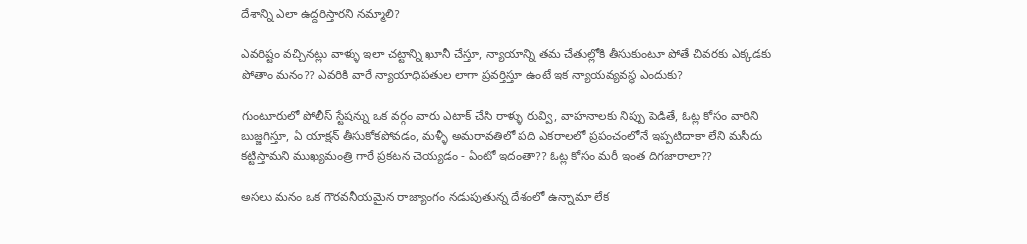దేశాన్ని ఎలా ఉద్దరిస్తారని నమ్మాలి?

ఎవరిష్టం వచ్చినట్లు వాళ్ళు ఇలా చట్టాన్ని ఖూనీ చేస్తూ, న్యాయాన్ని తమ చేతుల్లోకి తీసుకుంటూ పోతే చివరకు ఎక్కడకు పోతాం మనం?? ఎవరికి వారే న్యాయాధిపతుల లాగా ప్రవర్తిస్తూ ఉంటే ఇక న్యాయవ్యవస్థ ఎందుకు?

గుంటూరులో పోలీస్ స్టేషన్ను ఒక వర్గం వారు ఎటాక్ చేసి రాళ్ళు రువ్వి, వాహనాలకు నిప్పు పెడితే, ఓట్ల కోసం వారిని బుజ్జగిస్తూ, ఏ యాక్షన్ తీసుకోకపోవడం, మళ్ళీ అమరావతిలో పది ఎకరాలలో ప్రపంచంలోనే ఇప్పటిదాకా లేని మసీదు కట్టిస్తామని ముఖ్యమంత్రి గారే ప్రకటన చెయ్యడం - ఏంటో ఇదంతా?? ఓట్ల కోసం మరీ ఇంత దిగజారాలా??

అసలు మనం ఒక గౌరవనీయమైన రాజ్యాంగం నడుపుతున్న దేశంలో ఉన్నామా లేక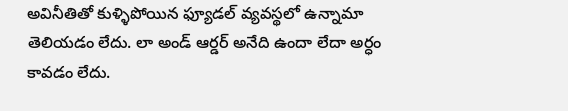అవినీతితో కుళ్ళిపోయిన ఫ్యూడల్ వ్యవస్థలో ఉన్నామా తెలియడం లేదు. లా అండ్ ఆర్డర్ అనేది ఉందా లేదా అర్ధం కావడం లేదు.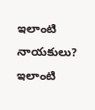ఇలాంటి నాయకులు? ఇలాంటి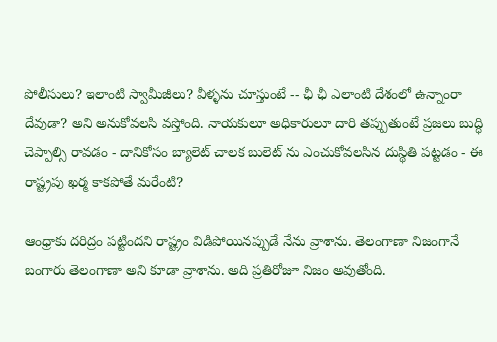పోలీసులు? ఇలాంటి స్వామీజీలు? వీళ్ళను చూస్తుంటే -- ఛీ ఛీ ఎలాంటి దేశంలో ఉన్నాంరా దేవుడా? అని అనుకోవలసి వస్తోంది. నాయకులూ అధికారులూ దారి తప్పుతుంటే ప్రజలు బుద్ధి చెప్పాల్సి రావడం - దానికోసం బ్యాలెట్ చాలక బులెట్ ను ఎంచుకోవలసిన దుస్థితి పట్టడం - ఈ రాష్ట్రపు ఖర్మ కాకపోతే మరేంటి?

ఆంధ్రాకు దరిద్రం పట్టిందని రాష్ట్రం విడిపోయినప్పుడే నేను వ్రాశాను. తెలంగాణా నిజంగానే బంగారు తెలంగాణా అని కూడా వ్రాశాను. అది ప్రతిరోజూ నిజం అవుతోంది.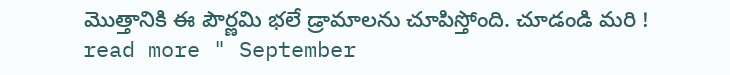మొత్తానికి ఈ పౌర్ణమి భలే డ్రామాలను చూపిస్తోంది. చూడండి మరి !
read more " September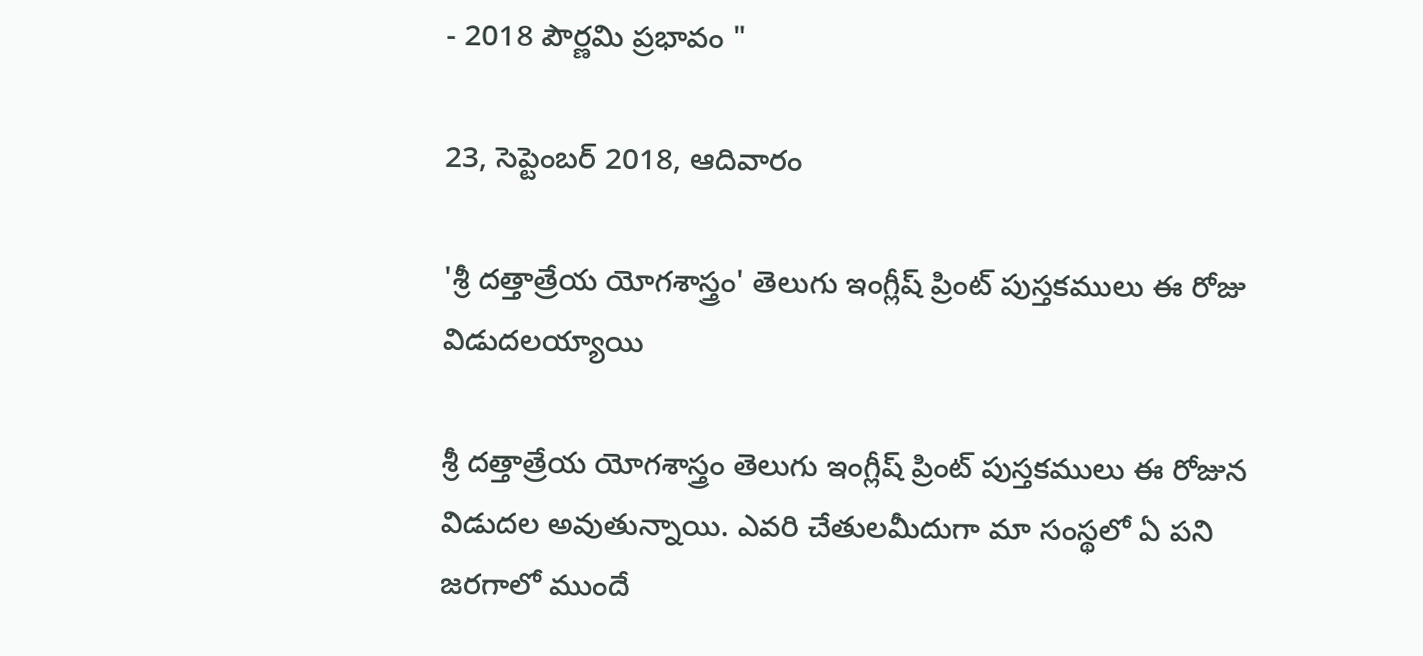- 2018 పౌర్ణమి ప్రభావం "

23, సెప్టెంబర్ 2018, ఆదివారం

'శ్రీ దత్తాత్రేయ యోగశాస్త్రం' తెలుగు ఇంగ్లీష్ ప్రింట్ పుస్తకములు ఈ రోజు విడుదలయ్యాయి

శ్రీ దత్తాత్రేయ యోగశాస్త్రం తెలుగు ఇంగ్లీష్ ప్రింట్ పుస్తకములు ఈ రోజున విడుదల అవుతున్నాయి. ఎవరి చేతులమీదుగా మా సంస్థలో ఏ పని జరగాలో ముందే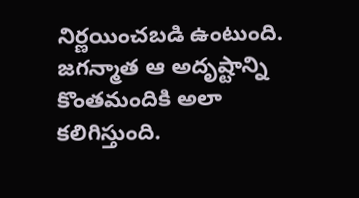నిర్ణయించబడి ఉంటుంది. జగన్మాత ఆ అదృష్టాన్ని కొంతమందికి అలా కలిగిస్తుంది.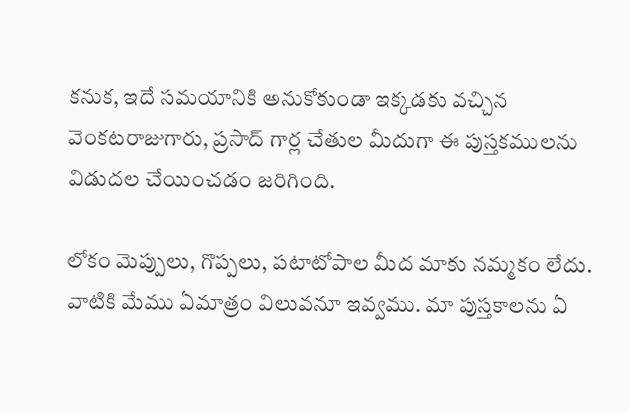కనుక, ఇదే సమయానికి అనుకోకుండా ఇక్కడకు వచ్చిన వెంకటరాజుగారు, ప్రసాద్ గార్ల చేతుల మీదుగా ఈ పుస్తకములను విడుదల చేయించడం జరిగింది.

లోకం మెప్పులు, గొప్పలు, పటాటోపాల మీద మాకు నమ్మకం లేదు. వాటికి మేము ఏమాత్రం విలువనూ ఇవ్వము. మా పుస్తకాలను ఏ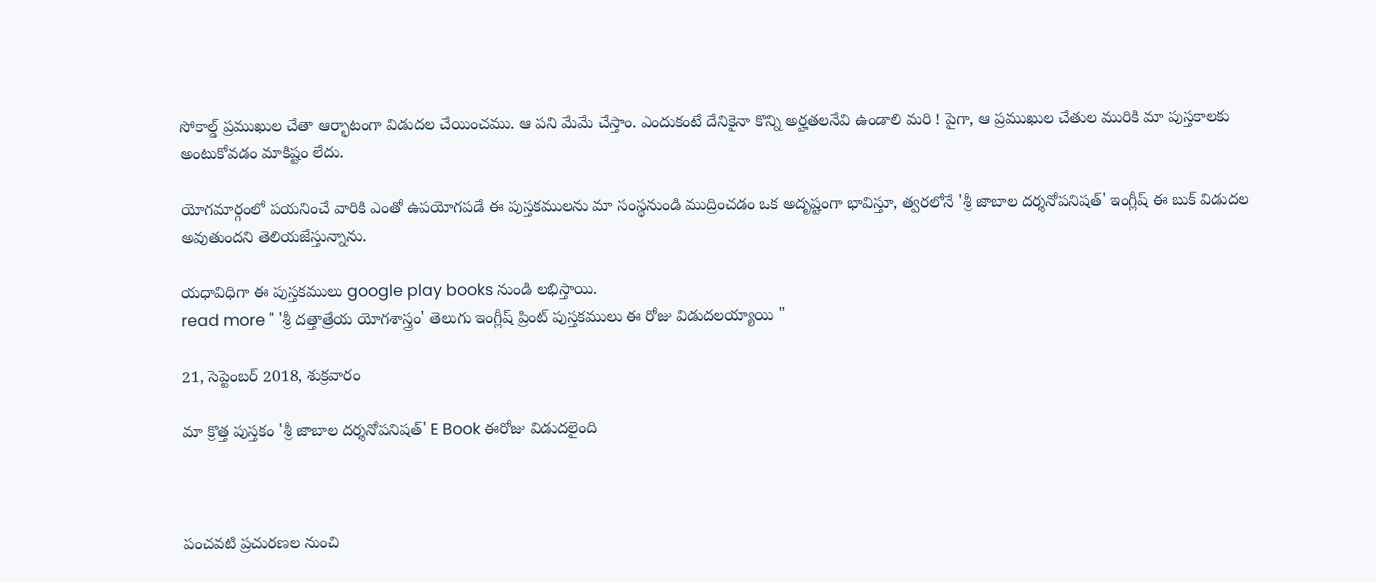సోకాల్డ్ ప్రముఖుల చేతా ఆర్భాటంగా విడుదల చేయించము. ఆ పని మేమే చేస్తాం. ఎందుకంటే దేనికైనా కొన్ని అర్హతలనేవి ఉండాలి మరి ! పైగా, ఆ ప్రముఖుల చేతుల మురికి మా పుస్తకాలకు అంటుకోవడం మాకిష్టం లేదు.

యోగమార్గంలో పయనించే వారికి ఎంతో ఉపయోగపడే ఈ పుస్తకములను మా సంస్థనుండి ముద్రించడం ఒక అదృష్టంగా భావిస్తూ, త్వరలోనే 'శ్రీ జాబాల దర్శనోపనిషత్' ఇంగ్లీష్ ఈ బుక్ విడుదల అవుతుందని తెలియజేస్తున్నాను.

యధావిధిగా ఈ పుస్తకములు google play books నుండి లభిస్తాయి.
read more " 'శ్రీ దత్తాత్రేయ యోగశాస్త్రం' తెలుగు ఇంగ్లీష్ ప్రింట్ పుస్తకములు ఈ రోజు విడుదలయ్యాయి "

21, సెప్టెంబర్ 2018, శుక్రవారం

మా క్రొత్త పుస్తకం 'శ్రీ జాబాల దర్శనోపనిషత్' E Book ఈరోజు విడుదలైంది



పంచవటి ప్రచురణల నుంచి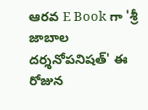ఆరవ E Book గా 'శ్రీ జాబాల దర్శనోపనిషత్' ఈ రోజున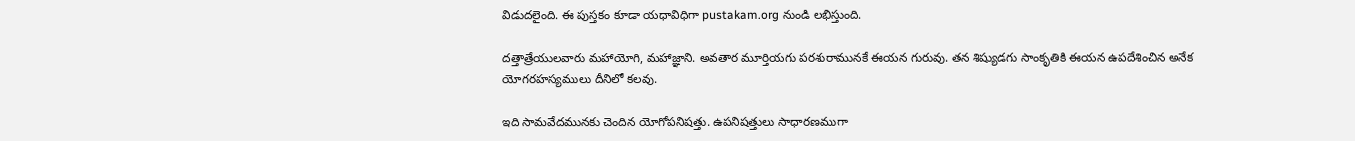విడుదలైంది. ఈ పుస్తకం కూడా యధావిధిగా pustakam.org నుండి లభిస్తుంది.

దత్తాత్రేయులవారు మహాయోగి, మహాజ్ఞాని. అవతార మూర్తియగు పరశురామునకే ఈయన గురువు. తన శిష్యుడగు సాంకృతికి ఈయన ఉపదేశించిన అనేక యోగరహస్యములు దీనిలో కలవు.

ఇది సామవేదమునకు చెందిన యోగోపనిషత్తు. ఉపనిషత్తులు సాధారణముగా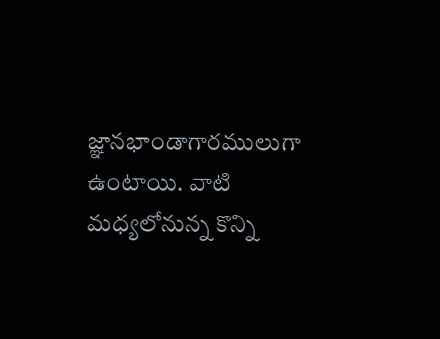జ్ఞానభాండాగారములుగా ఉంటాయి. వాటి మధ్యలోనున్న కొన్ని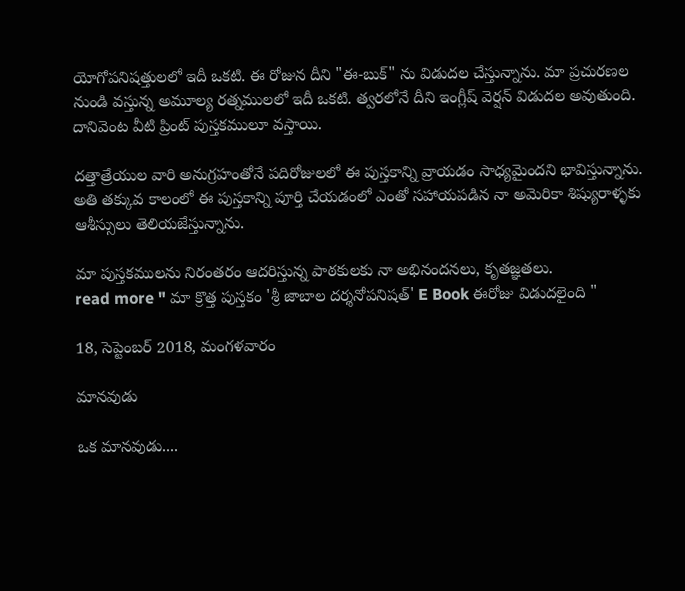యోగోపనిషత్తులలో ఇదీ ఒకటి. ఈ రోజున దీని "ఈ-బుక్" ను విడుదల చేస్తున్నాను. మా ప్రచురణల నుండి వస్తున్న అమూల్య రత్నములలో ఇదీ ఒకటి. త్వరలోనే దీని ఇంగ్లీష్ వెర్షన్ విడుదల అవుతుంది. దానివెంట వీటి ప్రింట్ పుస్తకములూ వస్తాయి.

దత్తాత్రేయుల వారి అనుగ్రహంతోనే పదిరోజులలో ఈ పుస్తకాన్ని వ్రాయడం సాధ్యమైందని భావిస్తున్నాను. అతి తక్కువ కాలంలో ఈ పుస్తకాన్ని పూర్తి చేయడంలో ఎంతో సహాయపడిన నా అమెరికా శిష్యురాళ్ళకు ఆశీస్సులు తెలియజేస్తున్నాను.

మా పుస్తకములను నిరంతరం ఆదరిస్తున్న పాఠకులకు నా అభినందనలు, కృతజ్ఞతలు.
read more " మా క్రొత్త పుస్తకం 'శ్రీ జాబాల దర్శనోపనిషత్' E Book ఈరోజు విడుదలైంది "

18, సెప్టెంబర్ 2018, మంగళవారం

మానవుడు

ఒక మానవుడు....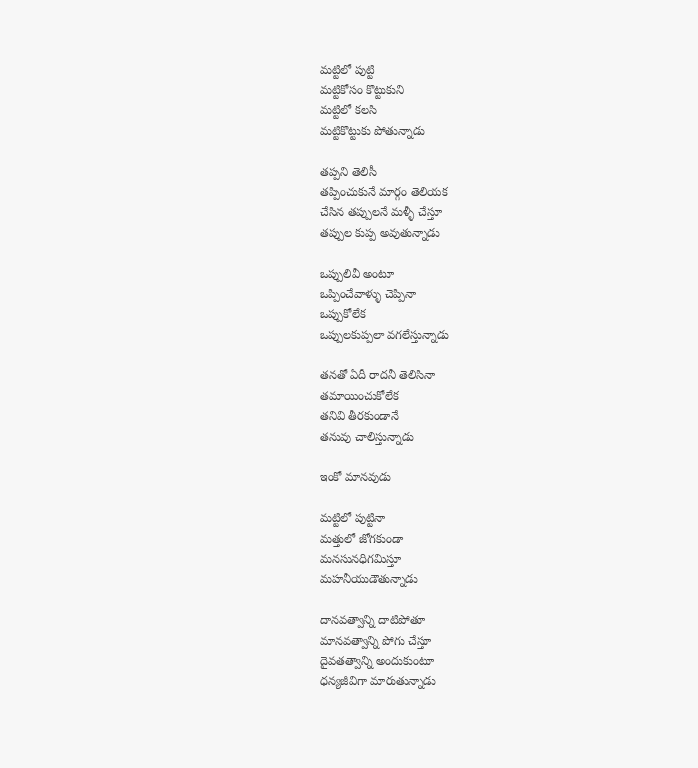మట్టిలో పుట్టి
మట్టికోసం కొట్టుకుని
మట్టిలో కలసి
మట్టికొట్టుకు పోతున్నాడు

తప్పని తెలిసీ
తప్పించుకునే మార్గం తెలియక
చేసిన తప్పులనే మళ్ళీ చేస్తూ
తప్పుల కుప్ప అవుతున్నాడు

ఒప్పులివీ అంటూ
ఒప్పించేవాళ్ళు చెప్పినా
ఒప్పుకోలేక
ఒప్పులకుప్పలా వగలేస్తున్నాడు

తనతో ఏదీ రాదనీ తెలిసినా
తమాయించుకోలేక
తనివి తీరకుండానే
తనువు చాలిస్తున్నాడు

ఇంకో మానవుడు

మట్టిలో పుట్టినా
మత్తులో జోగకుండా
మనసునధిగమిస్తూ
మహనీయుడౌతున్నాడు

దానవత్వాన్ని దాటిపోతూ
మానవత్వాన్ని పోగు చేస్తూ
దైవతత్వాన్ని అందుకుంటూ
ధన్యజీవిగా మారుతున్నాడు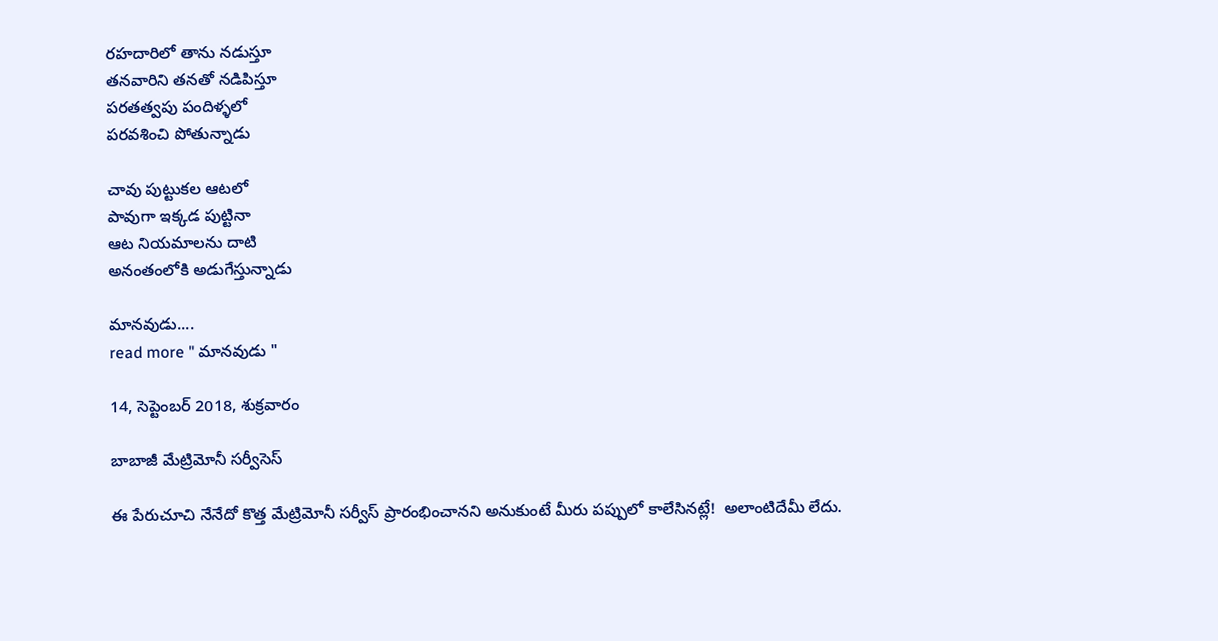రహదారిలో తాను నడుస్తూ
తనవారిని తనతో నడిపిస్తూ
పరతత్వపు పందిళ్ళలో
పరవశించి పోతున్నాడు

చావు పుట్టుకల ఆటలో
పావుగా ఇక్కడ పుట్టినా
ఆట నియమాలను దాటి
అనంతంలోకి అడుగేస్తున్నాడు

మానవుడు....
read more " మానవుడు "

14, సెప్టెంబర్ 2018, శుక్రవారం

బాబాజీ మేట్రిమోనీ సర్వీసెస్

ఈ పేరుచూచి నేనేదో కొత్త మేట్రిమోనీ సర్వీస్ ప్రారంభించానని అనుకుంటే మీరు పప్పులో కాలేసినట్లే!  అలాంటిదేమీ లేదు.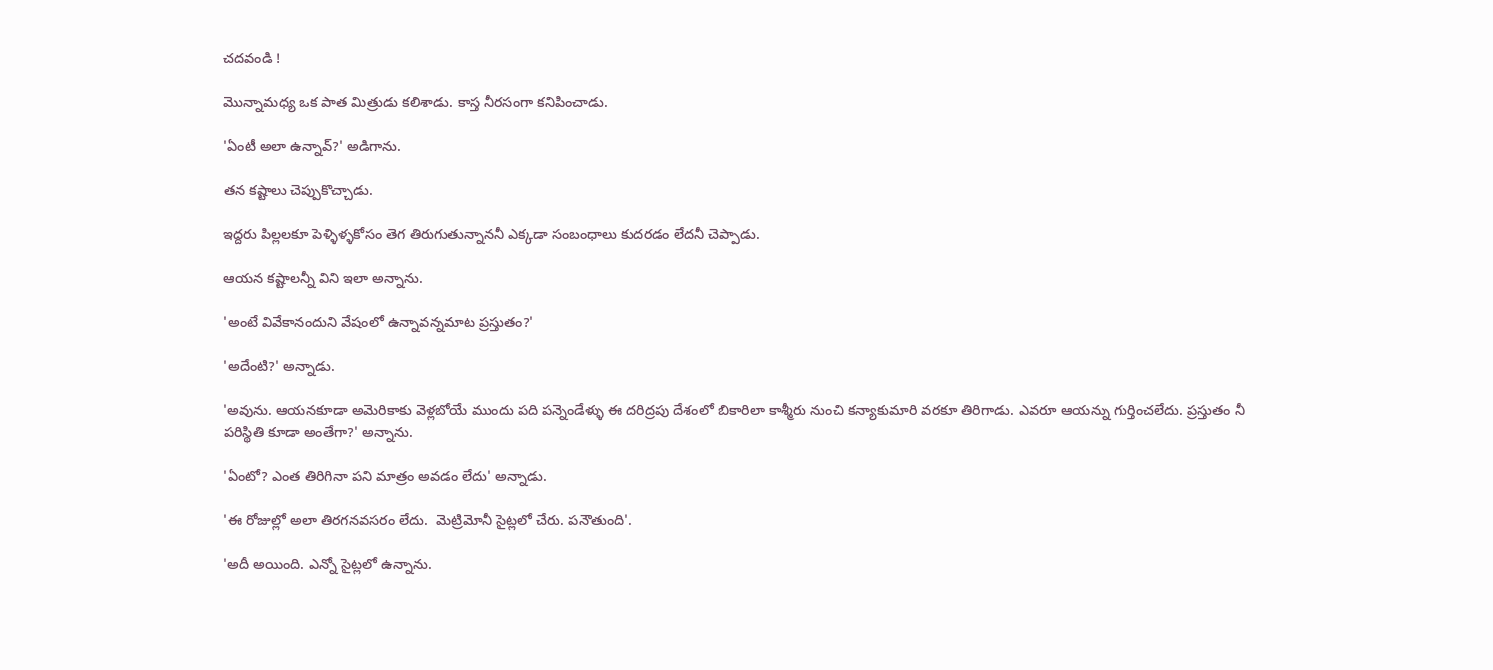చదవండి !

మొన్నామధ్య ఒక పాత మిత్రుడు కలిశాడు. కాస్త నీరసంగా కనిపించాడు.

'ఏంటీ అలా ఉన్నావ్?' అడిగాను.

తన కష్టాలు చెప్పుకొచ్చాడు.

ఇద్దరు పిల్లలకూ పెళ్ళిళ్ళకోసం తెగ తిరుగుతున్నాననీ ఎక్కడా సంబంధాలు కుదరడం లేదనీ చెప్పాడు.

ఆయన కష్టాలన్నీ విని ఇలా అన్నాను.

'అంటే వివేకానందుని వేషంలో ఉన్నావన్నమాట ప్రస్తుతం?'

'అదేంటి?' అన్నాడు.

'అవును. ఆయనకూడా అమెరికాకు వెళ్లబోయే ముందు పది పన్నెండేళ్ళు ఈ దరిద్రపు దేశంలో బికారిలా కాశ్మీరు నుంచి కన్యాకుమారి వరకూ తిరిగాడు. ఎవరూ ఆయన్ను గుర్తించలేదు. ప్రస్తుతం నీ పరిస్థితి కూడా అంతేగా?' అన్నాను.

'ఏంటో? ఎంత తిరిగినా పని మాత్రం అవడం లేదు' అన్నాడు.

'ఈ రోజుల్లో అలా తిరగనవసరం లేదు.  మెట్రిమోనీ సైట్లలో చేరు. పనౌతుంది'.

'అదీ అయింది. ఎన్నో సైట్లలో ఉన్నాను.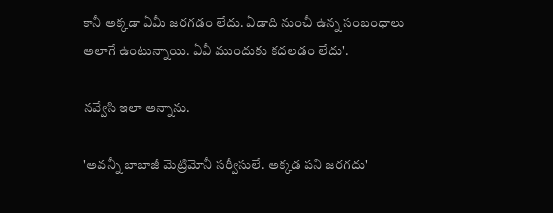కానీ అక్కడా ఏమీ జరగడం లేదు. ఏడాది నుంచీ ఉన్న సంబంధాలు అలాగే ఉంటున్నాయి. ఏవీ ముందుకు కదలడం లేదు'.

నవ్వేసి ఇలా అన్నాను.

'అవన్నీ బాబాజీ మెట్రిమోనీ సర్వీసులే. అక్కడ పని జరగదు'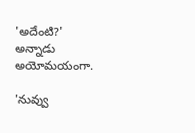'అదేంటి?' అన్నాడు అయోమయంగా.

'నువ్వు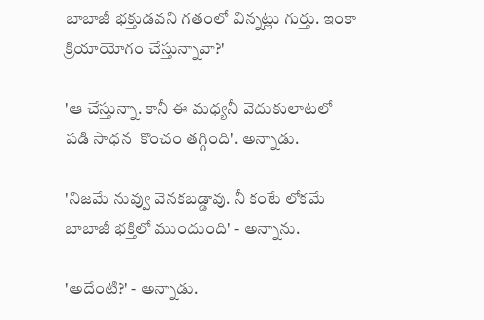బాబాజీ భక్తుడవని గతంలో విన్నట్లు గుర్తు. ఇంకా క్రియాయోగం చేస్తున్నావా?'

'ఆ చేస్తున్నా. కానీ ఈ మధ్యనీ వెదుకులాటలో పడి సాధన  కొంచం తగ్గింది'. అన్నాడు.

'నిజమే నువ్వు వెనకబడ్డావు. నీ కంటే లోకమే బాబాజీ భక్తిలో ముందుంది' - అన్నాను.

'అదేంటి?' - అన్నాడు.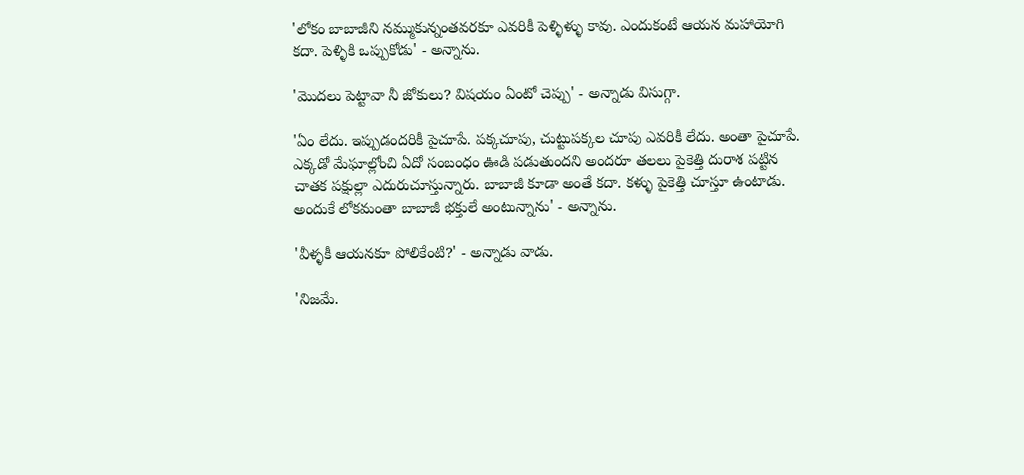'లోకం బాబాజీని నమ్ముకున్నంతవరకూ ఎవరికీ పెళ్ళిళ్ళు కావు. ఎందుకంటే ఆయన మహాయోగి కదా. పెళ్ళికి ఒప్పుకోడు' - అన్నాను.

'మొదలు పెట్టావా నీ జోకులు? విషయం ఏంటో చెప్పు' - అన్నాడు విసుగ్గా.

'ఏం లేదు. ఇప్పుడందరికీ పైచూపే. పక్కచూపు, చుట్టుపక్కల చూపు ఎవరికీ లేదు. అంతా పైచూపే. ఎక్కడో మేఘాల్లోంచి ఏదో సంబంధం ఊడి పడుతుందని అందరూ తలలు పైకెత్తి దురాశ పట్టిన చాతక పక్షుల్లా ఎదురుచూస్తున్నారు. బాబాజీ కూడా అంతే కదా. కళ్ళు పైకెత్తి చూస్తూ ఉంటాడు. అందుకే లోకమంతా బాబాజీ భక్తులే అంటున్నాను' - అన్నాను.

'వీళ్ళకీ ఆయనకూ పోలికేంటి?' - అన్నాడు వాడు.

'నిజమే.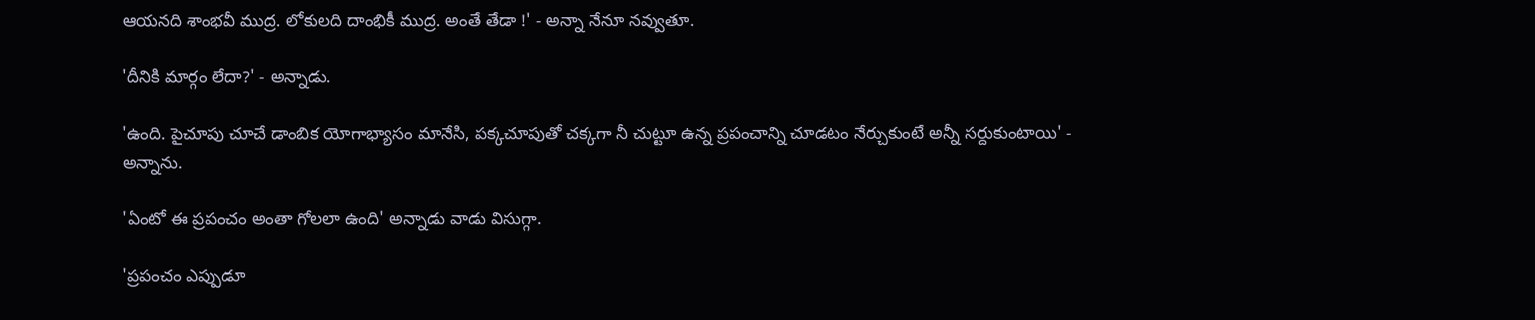ఆయనది శాంభవీ ముద్ర. లోకులది దాంభికీ ముద్ర. అంతే తేడా !' - అన్నా నేనూ నవ్వుతూ.

'దీనికి మార్గం లేదా?' - అన్నాడు.

'ఉంది. పైచూపు చూచే డాంబిక యోగాభ్యాసం మానేసి, పక్కచూపుతో చక్కగా నీ చుట్టూ ఉన్న ప్రపంచాన్ని చూడటం నేర్చుకుంటే అన్నీ సర్దుకుంటాయి' - అన్నాను.

'ఏంటో ఈ ప్రపంచం అంతా గోలలా ఉంది' అన్నాడు వాడు విసుగ్గా.

'ప్రపంచం ఎప్పుడూ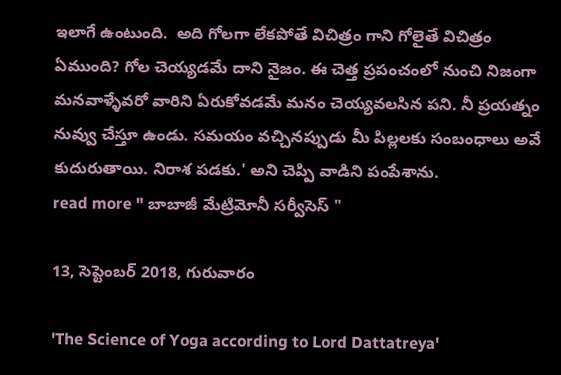ఇలాగే ఉంటుంది.  అది గోలగా లేకపోతే విచిత్రం గాని గోలైతే విచిత్రం ఏముంది? గోల చెయ్యడమే దాని నైజం. ఈ చెత్త ప్రపంచంలో నుంచి నిజంగా మనవాళ్ళేవరో వారిని ఏరుకోవడమే మనం చెయ్యవలసిన పని. నీ ప్రయత్నం నువ్వు చేస్తూ ఉండు. సమయం వచ్చినప్పుడు మీ పిల్లలకు సంబంధాలు అవే కుదురుతాయి. నిరాశ పడకు.' అని చెప్పి వాడిని పంపేశాను.
read more " బాబాజీ మేట్రిమోనీ సర్వీసెస్ "

13, సెప్టెంబర్ 2018, గురువారం

'The Science of Yoga according to Lord Dattatreya'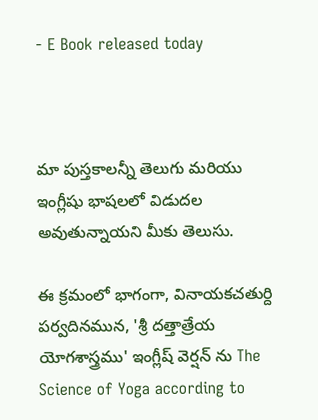- E Book released today



మా పుస్తకాలన్నీ తెలుగు మరియు ఇంగ్లీషు భాషలలో విడుదల అవుతున్నాయని మీకు తెలుసు.

ఈ క్రమంలో భాగంగా, వినాయకచతుర్ది పర్వదినమున, 'శ్రీ దత్తాత్రేయ యోగశాస్త్రము' ఇంగ్లీష్ వెర్షన్ ను The Science of Yoga according to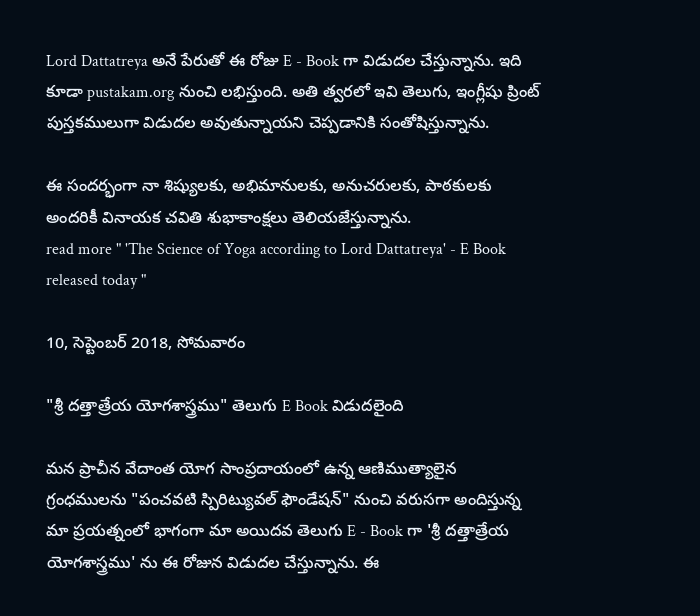Lord Dattatreya అనే పేరుతో ఈ రోజు E - Book గా విడుదల చేస్తున్నాను. ఇది కూడా pustakam.org నుంచి లభిస్తుంది. అతి త్వరలో ఇవి తెలుగు, ఇంగ్లీషు ప్రింట్ పుస్తకములుగా విడుదల అవుతున్నాయని చెప్పడానికి సంతోషిస్తున్నాను.

ఈ సందర్భంగా నా శిష్యులకు, అభిమానులకు, అనుచరులకు, పాఠకులకు అందరికీ వినాయక చవితి శుభాకాంక్షలు తెలియజేస్తున్నాను.
read more " 'The Science of Yoga according to Lord Dattatreya' - E Book released today "

10, సెప్టెంబర్ 2018, సోమవారం

"శ్రీ దత్తాత్రేయ యోగశాస్త్రము" తెలుగు E Book విడుదలైంది

మన ప్రాచీన వేదాంత యోగ సాంప్రదాయంలో ఉన్న ఆణిముత్యాలైన గ్రంధములను "పంచవటి స్పిరిట్యువల్ ఫౌండేషన్" నుంచి వరుసగా అందిస్తున్న మా ప్రయత్నంలో భాగంగా మా అయిదవ తెలుగు E - Book గా 'శ్రీ దత్తాత్రేయ యోగశాస్త్రము' ను ఈ రోజున విడుదల చేస్తున్నాను. ఈ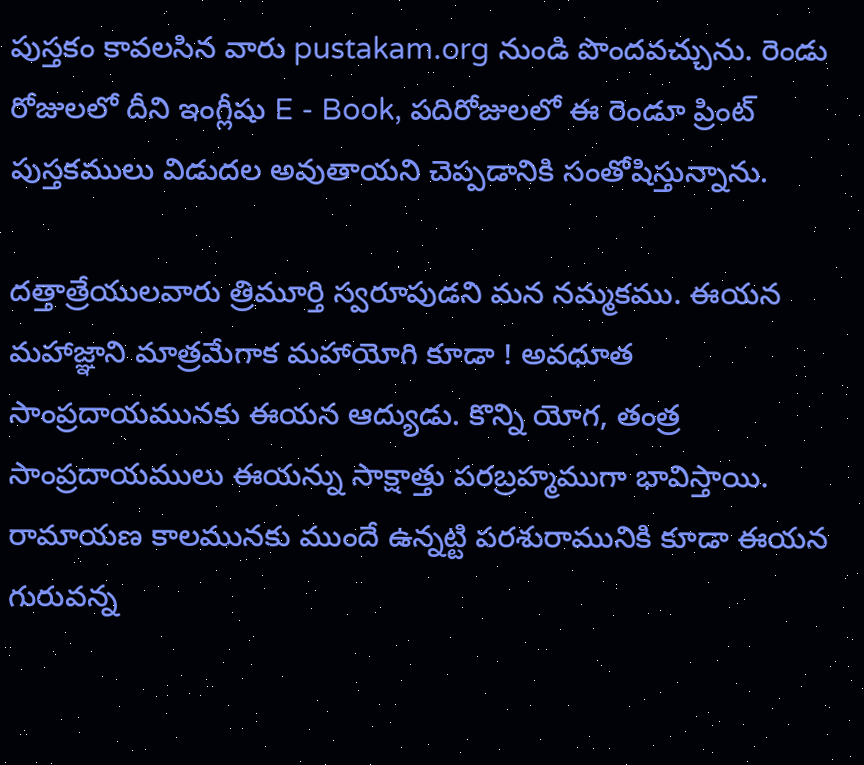పుస్తకం కావలసిన వారు pustakam.org నుండి పొందవచ్చును. రెండు రోజులలో దీని ఇంగ్లీషు E - Book, పదిరోజులలో ఈ రెండూ ప్రింట్  పుస్తకములు విడుదల అవుతాయని చెప్పడానికి సంతోషిస్తున్నాను.

దత్తాత్రేయులవారు త్రిమూర్తి స్వరూపుడని మన నమ్మకము. ఈయన మహాజ్ఞాని మాత్రమేగాక మహాయోగి కూడా ! అవధూత సాంప్రదాయమునకు ఈయన ఆద్యుడు. కొన్ని యోగ, తంత్ర సాంప్రదాయములు ఈయన్ను సాక్షాత్తు పరబ్రహ్మముగా భావిస్తాయి. రామాయణ కాలమునకు ముందే ఉన్నట్టి పరశురామునికి కూడా ఈయన గురువన్న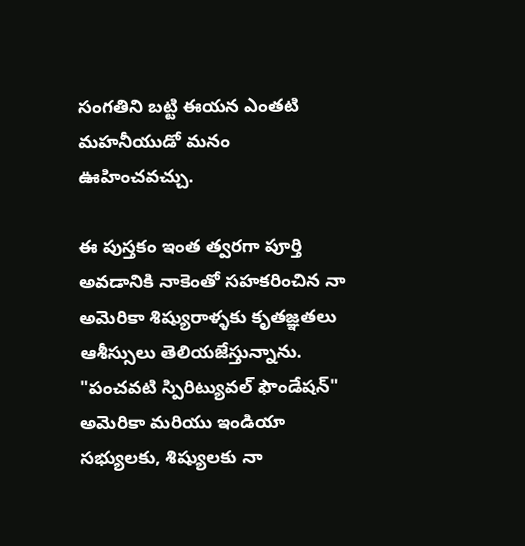సంగతిని బట్టి ఈయన ఎంతటి మహనీయుడో మనం ఊహించవచ్చు.

ఈ పుస్తకం ఇంత త్వరగా పూర్తి అవడానికి నాకెంతో సహకరించిన నా అమెరికా శిష్యురాళ్ళకు కృతజ్ఞతలు ఆశీస్సులు తెలియజేస్తున్నాను. "పంచవటి స్పిరిట్యువల్ ఫౌండేషన్" అమెరికా మరియు ఇండియా సభ్యులకు, శిష్యులకు నా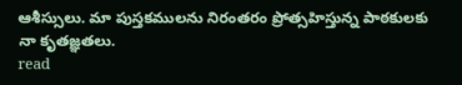ఆశీస్సులు. మా పుస్తకములను నిరంతరం ప్రోత్సహిస్తున్న పాఠకులకు నా కృతజ్ఞతలు.
read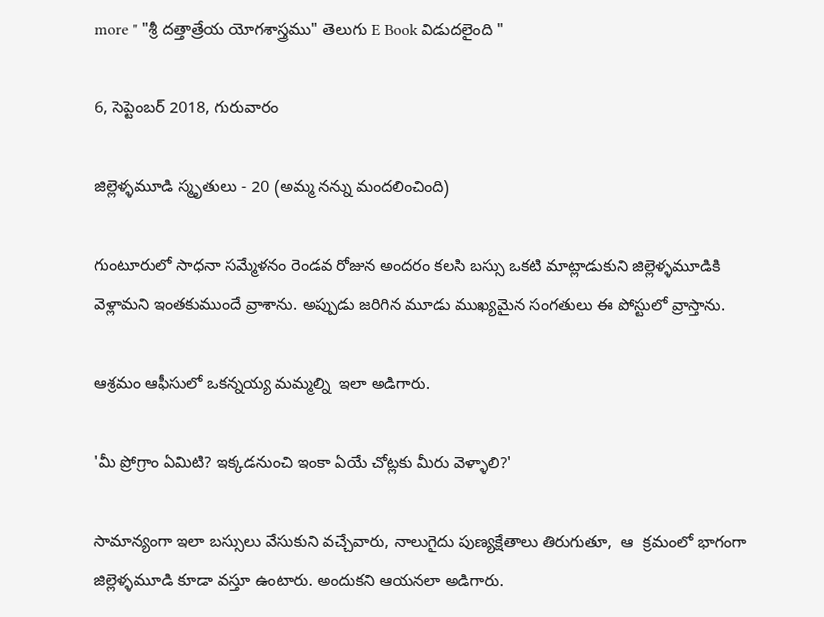more " "శ్రీ దత్తాత్రేయ యోగశాస్త్రము" తెలుగు E Book విడుదలైంది "

6, సెప్టెంబర్ 2018, గురువారం

జిల్లెళ్ళమూడి స్మృతులు - 20 (అమ్మ నన్ను మందలించింది)

గుంటూరులో సాధనా సమ్మేళనం రెండవ రోజున అందరం కలసి బస్సు ఒకటి మాట్లాడుకుని జిల్లెళ్ళమూడికి వెళ్లామని ఇంతకుముందే వ్రాశాను. అప్పుడు జరిగిన మూడు ముఖ్యమైన సంగతులు ఈ పోస్టులో వ్రాస్తాను.

ఆశ్రమం ఆఫీసులో ఒకన్నయ్య మమ్మల్ని  ఇలా అడిగారు.

'మీ ప్రోగ్రాం ఏమిటి? ఇక్కడనుంచి ఇంకా ఏయే చోట్లకు మీరు వెళ్ళాలి?'

సామాన్యంగా ఇలా బస్సులు వేసుకుని వచ్చేవారు, నాలుగైదు పుణ్యక్షేతాలు తిరుగుతూ,  ఆ  క్రమంలో భాగంగా జిల్లెళ్ళమూడి కూడా వస్తూ ఉంటారు. అందుకని ఆయనలా అడిగారు.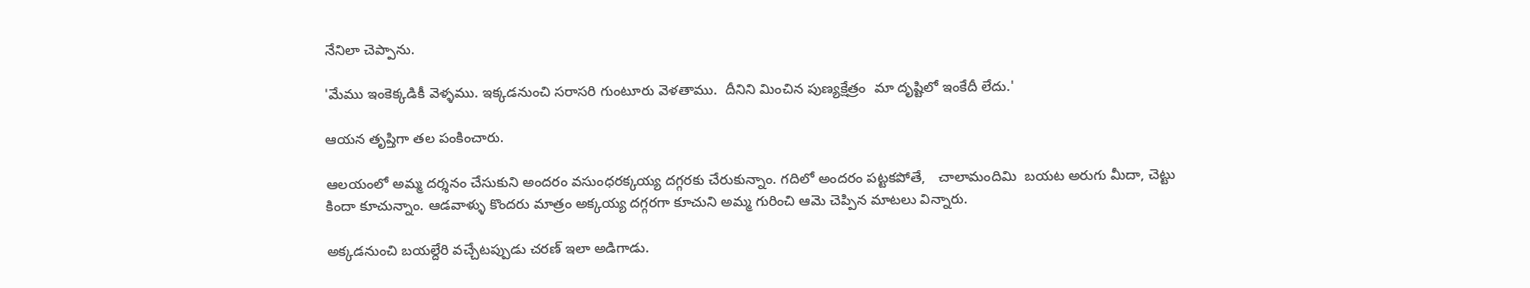నేనిలా చెప్పాను.

'మేము ఇంకెక్కడికీ వెళ్ళము. ఇక్కడనుంచి సరాసరి గుంటూరు వెళతాము.  దీనిని మించిన పుణ్యక్షేత్రం  మా దృష్టిలో ఇంకేదీ లేదు.'

ఆయన తృప్తిగా తల పంకించారు.

ఆలయంలో అమ్మ దర్శనం చేసుకుని అందరం వసుంధరక్కయ్య దగ్గరకు చేరుకున్నాం. గదిలో అందరం పట్టకపోతే,   చాలామందిమి  బయట అరుగు మీదా, చెట్టు కిందా కూచున్నాం. ఆడవాళ్ళు కొందరు మాత్రం అక్కయ్య దగ్గరగా కూచుని అమ్మ గురించి ఆమె చెప్పిన మాటలు విన్నారు.

అక్కడనుంచి బయల్దేరి వచ్చేటప్పుడు చరణ్ ఇలా అడిగాడు.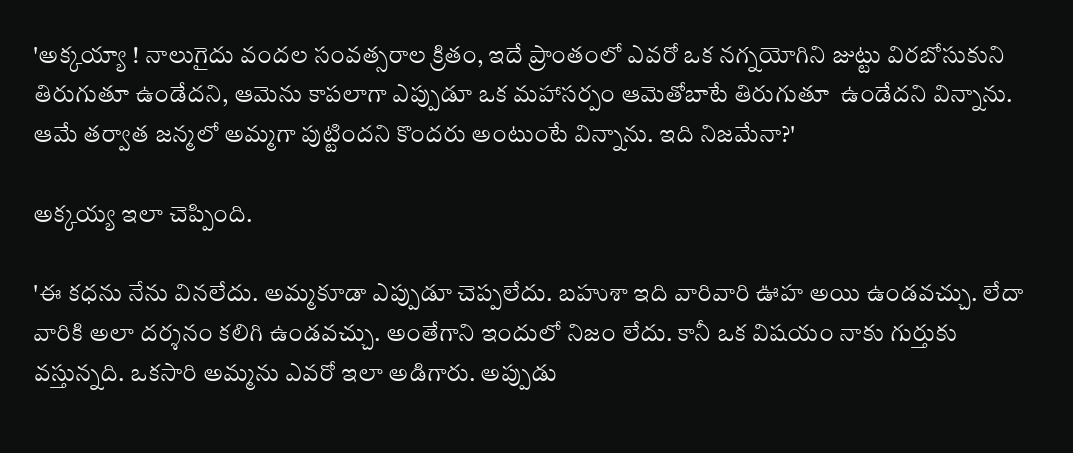'అక్కయ్యా ! నాలుగైదు వందల సంవత్సరాల క్రితం, ఇదే ప్రాంతంలో ఎవరో ఒక నగ్నయోగిని జుట్టు విరబోసుకుని తిరుగుతూ ఉండేదని, ఆమెను కాపలాగా ఎప్పుడూ ఒక మహాసర్పం ఆమెతోబాటే తిరుగుతూ  ఉండేదని విన్నాను. ఆమే తర్వాత జన్మలో అమ్మగా పుట్టిందని కొందరు అంటుంటే విన్నాను. ఇది నిజమేనా?'

అక్కయ్య ఇలా చెప్పింది.

'ఈ కధను నేను వినలేదు. అమ్మకూడా ఎప్పుడూ చెప్పలేదు. బహుశా ఇది వారివారి ఊహ అయి ఉండవచ్చు. లేదా వారికి అలా దర్శనం కలిగి ఉండవచ్చు. అంతేగాని ఇందులో నిజం లేదు. కానీ ఒక విషయం నాకు గుర్తుకు  వస్తున్నది. ఒకసారి అమ్మను ఎవరో ఇలా అడిగారు. అప్పుడు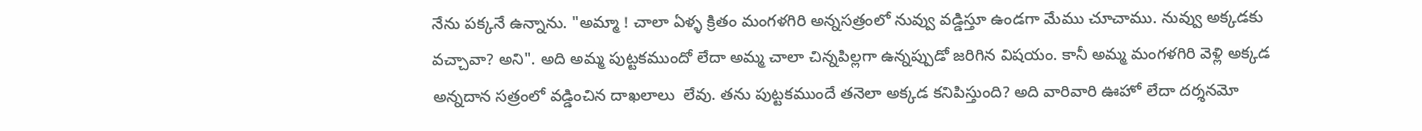నేను పక్కనే ఉన్నాను. "అమ్మా ! చాలా ఏళ్ళ క్రితం మంగళగిరి అన్నసత్రంలో నువ్వు వడ్డిస్తూ ఉండగా మేము చూచాము. నువ్వు అక్కడకు వచ్చావా? అని". అది అమ్మ పుట్టకముందో లేదా అమ్మ చాలా చిన్నపిల్లగా ఉన్నప్పుడో జరిగిన విషయం. కానీ అమ్మ మంగళగిరి వెళ్లి అక్కడ అన్నదాన సత్రంలో వడ్డించిన దాఖలాలు  లేవు. తను పుట్టకముందే తనెలా అక్కడ కనిపిస్తుంది? అది వారివారి ఊహో లేదా దర్శనమో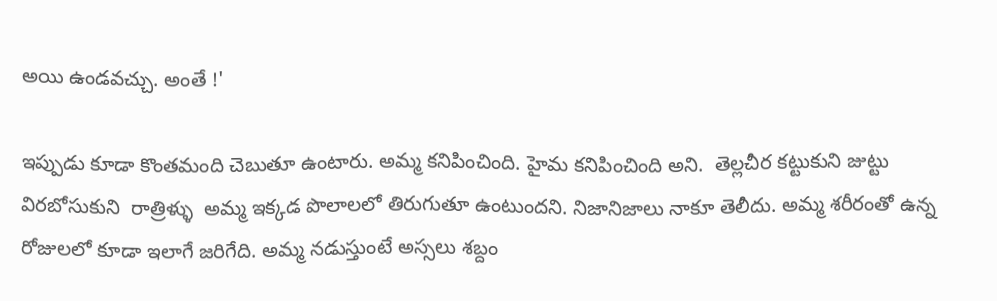అయి ఉండవచ్చు. అంతే !'

ఇప్పుడు కూడా కొంతమంది చెబుతూ ఉంటారు. అమ్మ కనిపించింది. హైమ కనిపించింది అని.  తెల్లచీర కట్టుకుని జుట్టు  విరబోసుకుని  రాత్రిళ్ళు  అమ్మ ఇక్కడ పొలాలలో తిరుగుతూ ఉంటుందని. నిజానిజాలు నాకూ తెలీదు. అమ్మ శరీరంతో ఉన్న రోజులలో కూడా ఇలాగే జరిగేది. అమ్మ నడుస్తుంటే అస్సలు శబ్దం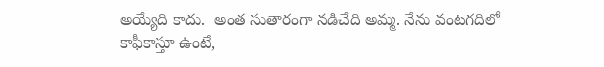అయ్యేది కాదు.  అంత సుతారంగా నడిచేది అమ్మ. నేను వంటగదిలో కాఫీకాస్తూ ఉంటే,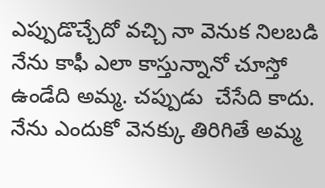ఎప్పుడొచ్చేదో వచ్చి నా వెనుక నిలబడి నేను కాఫీ ఎలా కాస్తున్నానో చూస్తో ఉండేది అమ్మ. చప్పుడు  చేసేది కాదు. నేను ఎందుకో వెనక్కు తిరిగితే అమ్మ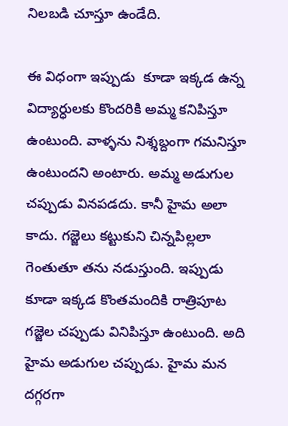నిలబడి చూస్తూ ఉండేది.

ఈ విధంగా ఇప్పుడు  కూడా ఇక్కడ ఉన్న విద్యార్ధులకు కొందరికి అమ్మ కనిపిస్తూ ఉంటుంది. వాళ్ళను నిశ్శబ్దంగా గమనిస్తూ ఉంటుందని అంటారు. అమ్మ అడుగుల చప్పుడు వినపడదు. కానీ హైమ అలా కాదు. గజ్జెలు కట్టుకుని చిన్నపిల్లలా గెంతుతూ తను నడుస్తుంది. ఇప్పుడు కూడా ఇక్కడ కొంతమందికి రాత్రిపూట గజ్జెల చప్పుడు వినిపిస్తూ ఉంటుంది. అది హైమ అడుగుల చప్పుడు. హైమ మన దగ్గరగా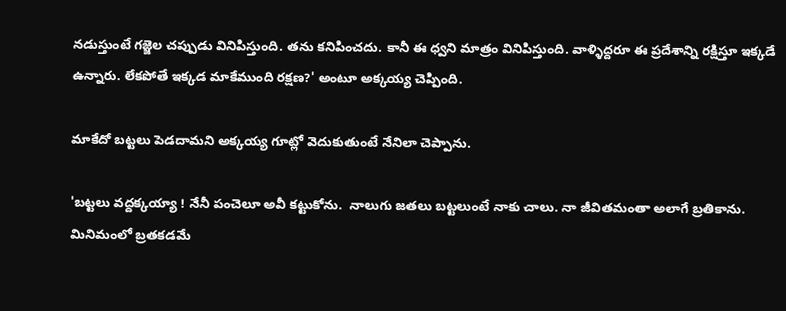నడుస్తుంటే గజ్జెల చప్పుడు వినిపిస్తుంది. తను కనిపించదు. కానీ ఈ ధ్వని మాత్రం వినిపిస్తుంది. వాళ్ళిద్దరూ ఈ ప్రదేశాన్ని రక్షిస్తూ ఇక్కడే   ఉన్నారు. లేకపోతే ఇక్కడ మాకేముంది రక్షణ?' అంటూ అక్కయ్య చెప్పింది.

మాకేదో బట్టలు పెడదామని అక్కయ్య గూట్లో వెదుకుతుంటే నేనిలా చెప్పాను.

'బట్టలు వద్దక్కయ్యా ! నేనీ పంచెలూ అవీ కట్టుకోను.  నాలుగు జతలు బట్టలుంటే నాకు చాలు. నా జీవితమంతా అలాగే బ్రతికాను. మినిమంలో బ్రతకడమే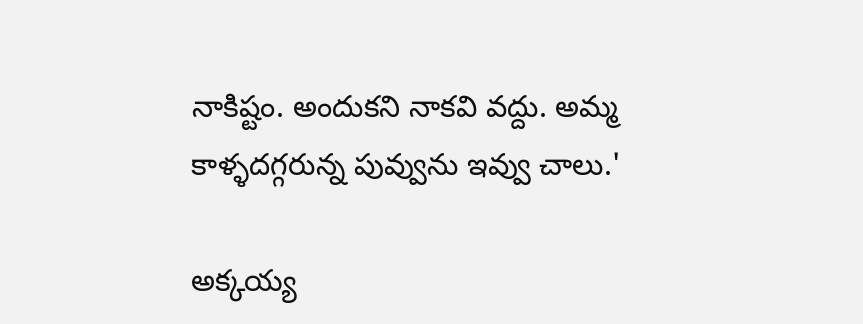నాకిష్టం. అందుకని నాకవి వద్దు. అమ్మ కాళ్ళదగ్గరున్న పువ్వును ఇవ్వు చాలు.'

అక్కయ్య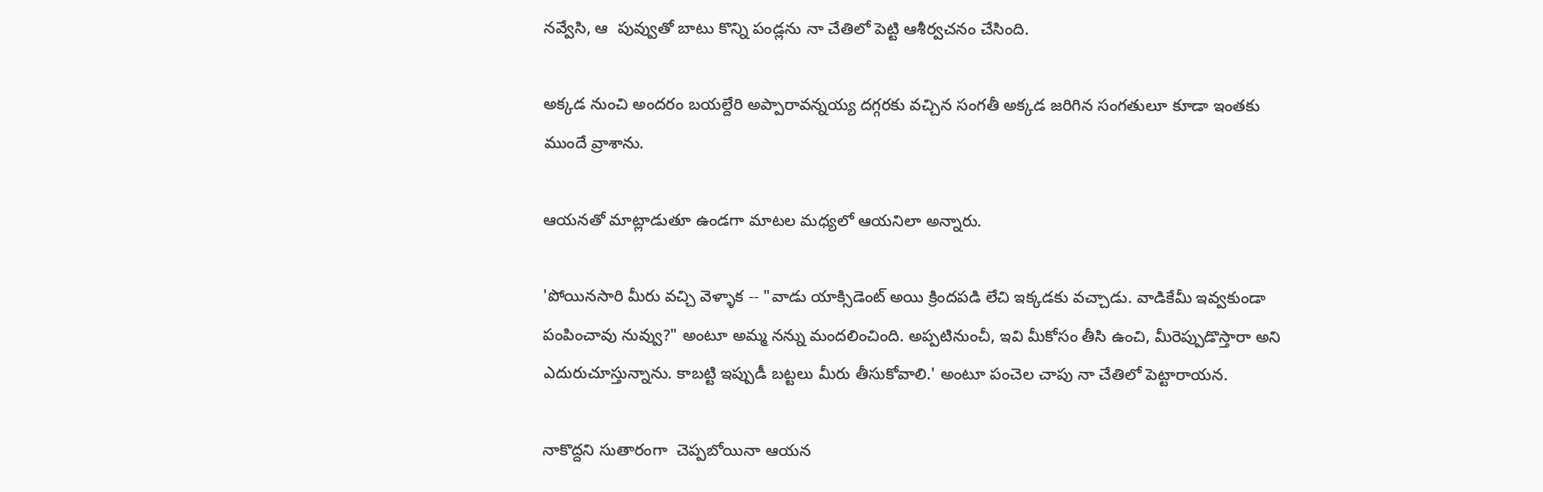నవ్వేసి, ఆ  పువ్వుతో బాటు కొన్ని పండ్లను నా చేతిలో పెట్టి ఆశీర్వచనం చేసింది.

అక్కడ నుంచి అందరం బయల్దేరి అప్పారావన్నయ్య దగ్గరకు వచ్చిన సంగతీ అక్కడ జరిగిన సంగతులూ కూడా ఇంతకు ముందే వ్రాశాను.

ఆయనతో మాట్లాడుతూ ఉండగా మాటల మధ్యలో ఆయనిలా అన్నారు.

'పోయినసారి మీరు వచ్చి వెళ్ళాక -- "వాడు యాక్సిడెంట్ అయి క్రిందపడి లేచి ఇక్కడకు వచ్చాడు. వాడికేమీ ఇవ్వకుండా పంపించావు నువ్వు?" అంటూ అమ్మ నన్ను మందలించింది. అప్పటినుంచీ, ఇవి మీకోసం తీసి ఉంచి, మీరెప్పుడొస్తారా అని ఎదురుచూస్తున్నాను. కాబట్టి ఇప్పుడీ బట్టలు మీరు తీసుకోవాలి.' అంటూ పంచెల చాపు నా చేతిలో పెట్టారాయన.

నాకొద్దని సుతారంగా  చెప్పబోయినా ఆయన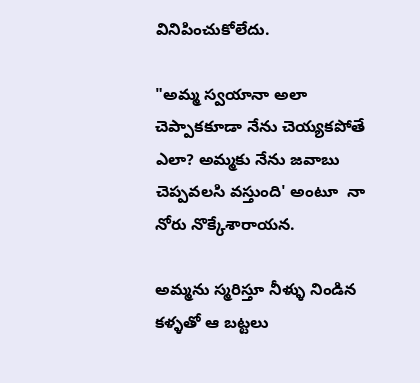వినిపించుకోలేదు.

"అమ్మ స్వయానా అలా  చెప్పాకకూడా నేను చెయ్యకపోతే ఎలా? అమ్మకు నేను జవాబు చెప్పవలసి వస్తుంది' అంటూ  నా నోరు నొక్కేశారాయన.

అమ్మను స్మరిస్తూ నీళ్ళు నిండిన కళ్ళతో ఆ బట్టలు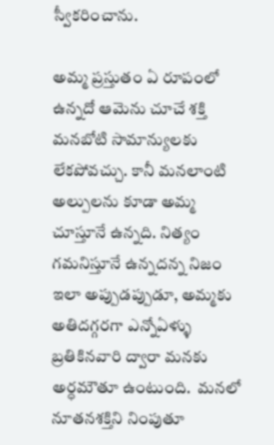స్వీకరించాను.

అమ్మ ప్రస్తుతం ఏ రూపంలో ఉన్నదో ఆమెను చూచే శక్తి మనబోటి సామాన్యులకు లేకపోవచ్చు. కానీ మనలాంటి అల్పులను కూడా అమ్మ చూస్తూనే ఉన్నది. నిత్యం గమనిస్తూనే ఉన్నదన్న నిజం ఇలా అప్పుడప్పుడూ, అమ్మకు అతిదగ్గరగా ఎన్నోఏళ్ళు బ్రతికినవారి ద్వారా మనకు అర్ధమౌతూ ఉంటుంది.  మనలో నూతనశక్తిని నింపుతూ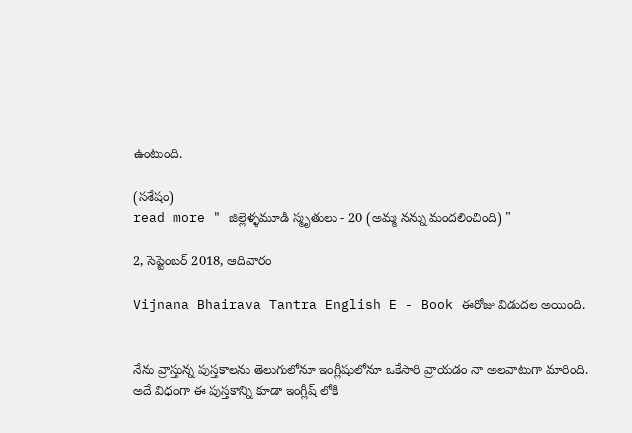ఉంటుంది.

(సశేషం)
read more " జిల్లెళ్ళమూడి స్మృతులు - 20 (అమ్మ నన్ను మందలించింది) "

2, సెప్టెంబర్ 2018, ఆదివారం

Vijnana Bhairava Tantra English E - Book ఈరోజు విడుదల అయింది.


నేను వ్రాస్తున్న పుస్తకాలను తెలుగులోనూ ఇంగ్లీషులోనూ ఒకేసారి వ్రాయడం నా అలవాటుగా మారింది. అదే విధంగా ఈ పుస్తకాన్ని కూడా ఇంగ్లీష్ లోకి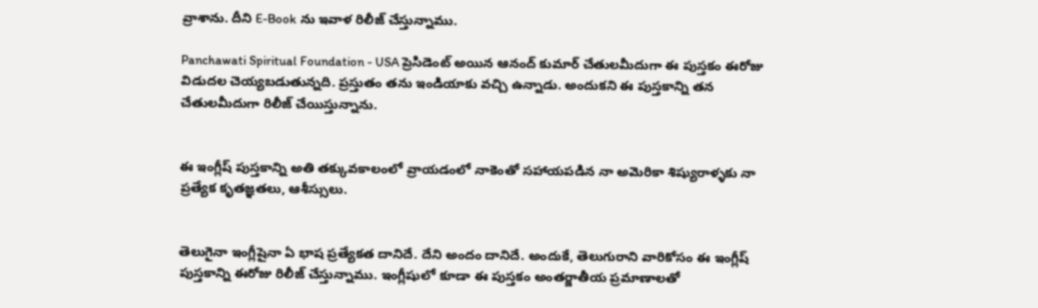వ్రాశాను. దీని E-Book ను ఇవాళ రిలీజ్ చేస్తున్నాము.

Panchawati Spiritual Foundation - USA ప్రెసిడెంట్ అయిన ఆనంద్ కుమార్ చేతులమీదుగా ఈ పుస్తకం ఈరోజు విడుదల చెయ్యబడుతున్నది. ప్రస్తుతం తను ఇండియాకు వచ్చి ఉన్నాడు. అందుకని ఈ పుస్తకాన్ని తన చేతులమీదుగా రిలీజ్ చేయిస్తున్నాను.


ఈ ఇంగ్లీష్ పుస్తకాన్ని అతి తక్కువకాలంలో వ్రాయడంలో నాకెంతో సహాయపడిన నా అమెరికా శిష్యురాళ్ళకు నా ప్రత్యేక కృతజ్ఞతలు, ఆశీస్సులు.


తెలుగైనా ఇంగ్లీషైనా ఏ భాష ప్రత్యేకత దానిదే. దేని అందం దానిదే. అందుకే, తెలుగురాని వారికోసం ఈ ఇంగ్లీష్ పుస్తకాన్ని ఈరోజు రిలీజ్ చేస్తున్నాము. ఇంగ్లీషులో కూడా ఈ పుస్తకం అంతర్జాతీయ ప్రమాణాలతో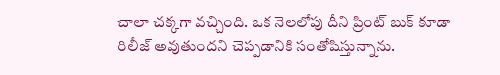చాలా చక్కగా వచ్చింది. ఒక నెలలోపు దీని ప్రింట్ బుక్ కూడా రిలీజ్ అవుతుందని చెప్పడానికి సంతోషిస్తున్నాను.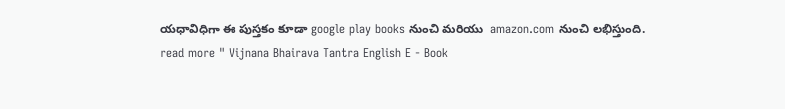యధావిధిగా ఈ పుస్తకం కూడా google play books నుంచి మరియు  amazon.com నుంచి లభిస్తుంది.
read more " Vijnana Bhairava Tantra English E - Book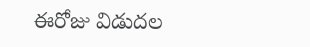ఈరోజు విడుదల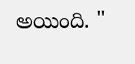అయింది. "